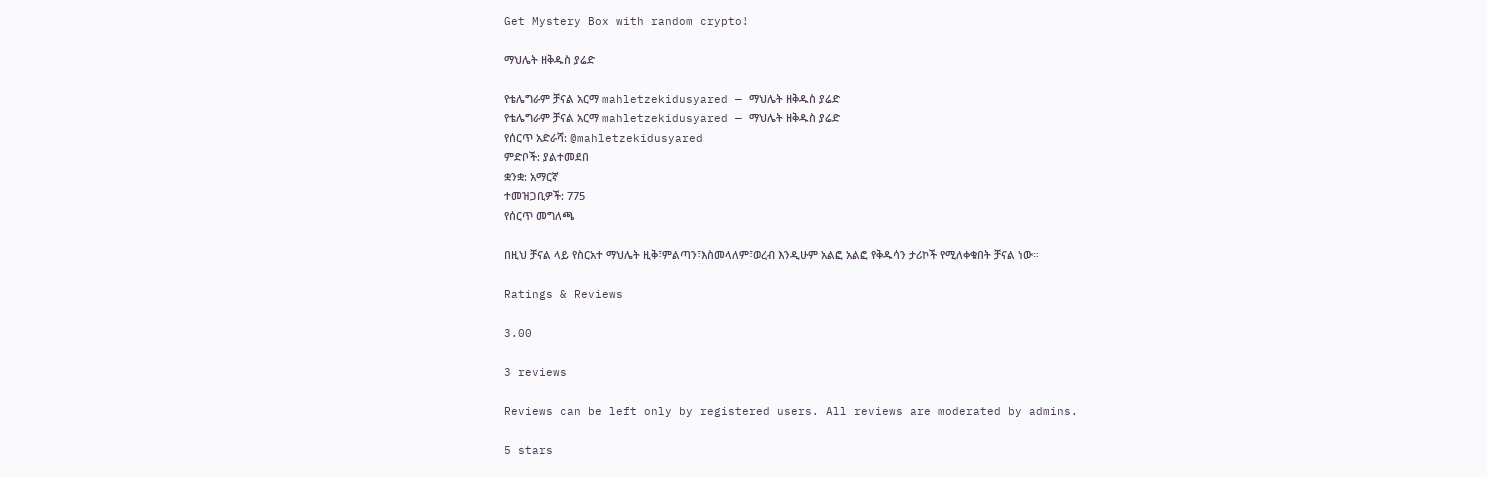Get Mystery Box with random crypto!

ማህሌት ዘቅዱስ ያሬድ

የቴሌግራም ቻናል አርማ mahletzekidusyared — ማህሌት ዘቅዱስ ያሬድ
የቴሌግራም ቻናል አርማ mahletzekidusyared — ማህሌት ዘቅዱስ ያሬድ
የሰርጥ አድራሻ: @mahletzekidusyared
ምድቦች: ያልተመደበ
ቋንቋ: አማርኛ
ተመዝጋቢዎች: 775
የሰርጥ መግለጫ

በዚህ ቻናል ላይ የስርአተ ማህሌት ዚቅ፣ምልጣን፣እስመላለም፣ወረብ እንዲሁም አልፎ አልፎ የቅዱሳን ታሪኮች የሚለቀቁበት ቻናል ነው።

Ratings & Reviews

3.00

3 reviews

Reviews can be left only by registered users. All reviews are moderated by admins.

5 stars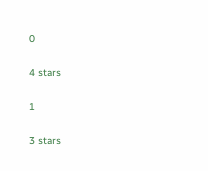0

4 stars

1

3 stars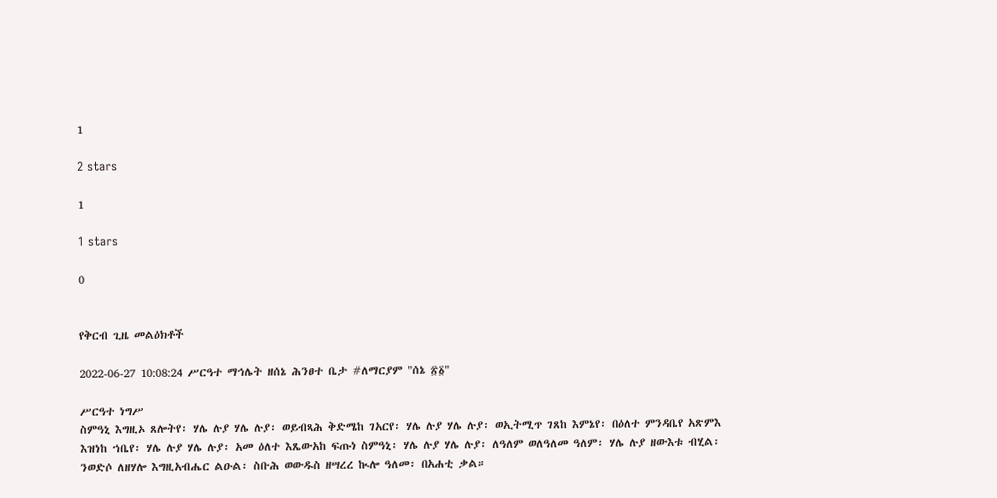1

2 stars

1

1 stars

0


የቅርብ ጊዜ መልዕክቶች

2022-06-27 10:08:24 ሥርዓተ ማኅሌት ዘሰኔ ሕንፀተ ቤታ #ለማርያም "ሰኔ ፳፩"

ሥርዓተ ነግሥ
ስምዓኒ እግዚኦ ጸሎትየ፡ ሃሌ ሉያ ሃሌ ሉያ፡ ወይብጻሕ ቅድሜከ ገአርየ፡ ሃሌ ሉያ ሃሌ ሉያ፡ ወኢትሚጥ ገጸከ እምኔየ፡ በዕለተ ምንዳቤየ አጽምእ እዝነከ ኀቤየ፡ ሃሌ ሉያ ሃሌ ሉያ፡ አመ ዕለተ እጼውአከ ፍጡነ ስምዓኒ፡ ሃሌ ሉያ ሃሌ ሉያ፡ ለዓለም ወለዓለመ ዓለም፡ ሃሌ ሉያ ዘውእቱ ብሂል፡ ንወድሶ ለዘሃሎ እግዚአብሔር ልዑል፡ ስቡሕ ወውዱስ ዘሣረረ ኲሎ ዓለመ፡ በአሐቲ ቃል።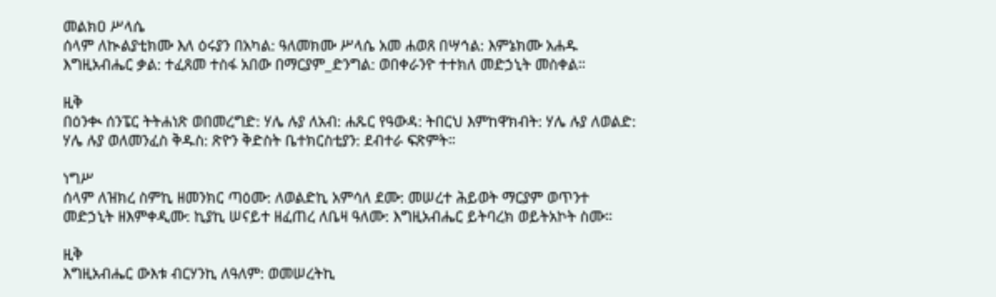መልክዐ ሥላሴ
ሰላም ለኲልያቲክሙ እለ ዕሩያን በአካል: ዓለመክሙ ሥላሴ አመ ሐወጸ በሣኅል: እምኔክሙ አሐዱ እግዚአብሔር ቃል: ተፈጸመ ተስፋ አበው በማርያም_ድንግል: ወበቀራንዮ ተተክለ መድኃኒት መስቀል።

ዚቅ
በዕንቊ ሰንፔር ትትሐነጽ ወበመረግድ: ሃሌ ሉያ ለአብ: ሐጹር የዓውዳ: ትበርህ እምከዋክብት: ሃሌ ሉያ ለወልድ: ሃሌ ሉያ ወለመንፈስ ቅዱስ: ጽዮን ቅድስት ቤተክርስቲያን: ደብተራ ፍጽምት።

ነግሥ
ሰላም ለዝክረ ስምኪ ዘመንክር ጣዕሙ: ለወልድኪ አምሳለ ደሙ: መሠረተ ሕይወት ማርያም ወጥንተ መድኃኒት ዘእምቀዲሙ: ኪያኪ ሠናይተ ዘፈጠረ ለቤዛ ዓለሙ: እግዚአብሔር ይትባረክ ወይትአኮት ስሙ።

ዚቅ
እግዚአብሔር ውእቱ ብርሃንኪ ለዓለም: ወመሠረትኪ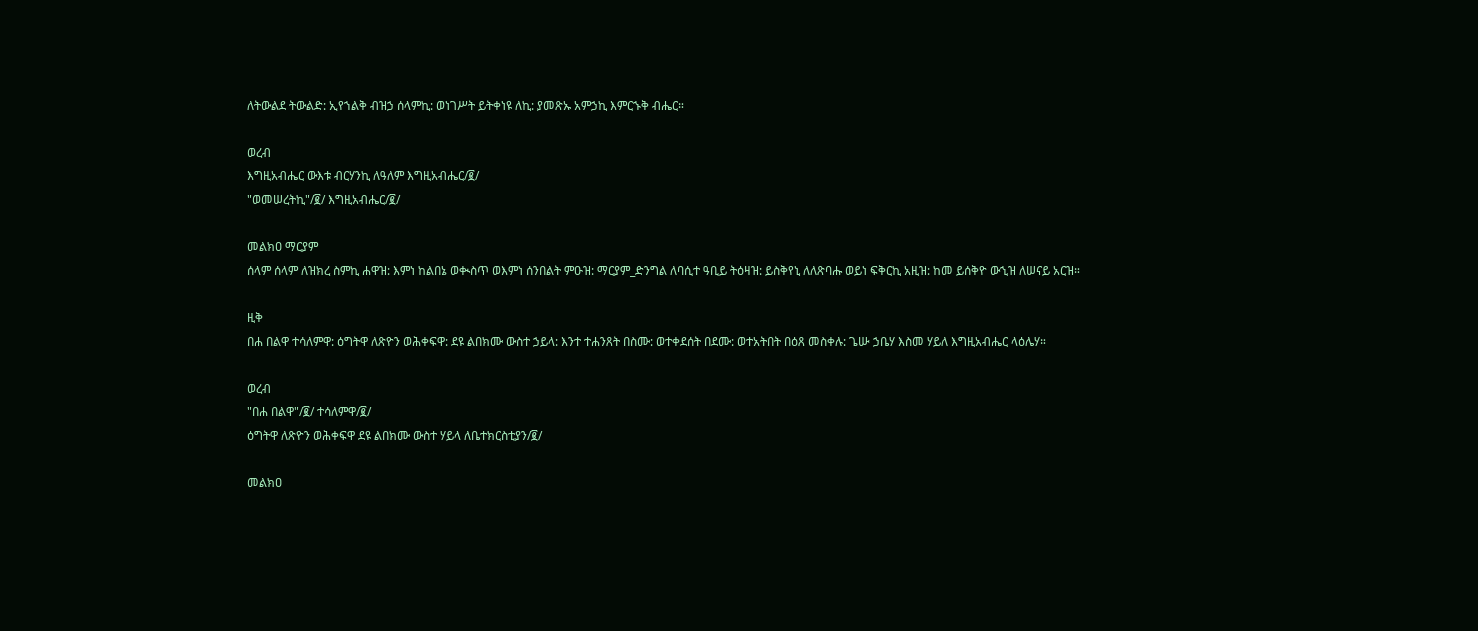ለትውልደ ትውልድ: ኢየኀልቅ ብዝኃ ሰላምኪ: ወነገሥት ይትቀነዩ ለኪ: ያመጽኡ አምኃኪ እምርኁቅ ብሔር።

ወረብ
እግዚአብሔር ውእቱ ብርሃንኪ ለዓለም እግዚአብሔር/፪/
"ወመሠረትኪ"/፪/ እግዚአብሔር/፪/

መልክዐ ማርያም
ሰላም ሰላም ለዝክረ ስምኪ ሐዋዝ: እምነ ከልበኔ ወቊስጥ ወእምነ ሰንበልት ምዑዝ: ማርያም_ድንግል ለባሲተ ዓቢይ ትዕዛዝ: ይስቅየኒ ለለጽባሑ ወይነ ፍቅርኪ አዚዝ: ከመ ይሰቅዮ ውኂዝ ለሠናይ አርዝ።

ዚቅ
በሐ በልዋ ተሳለምዋ: ዕግትዋ ለጽዮን ወሕቀፍዋ: ደዩ ልበክሙ ውስተ ኃይላ: እንተ ተሐንጸት በስሙ: ወተቀደሰት በደሙ: ወተአትበት በዕጸ መስቀሉ: ጌሡ ኃቤሃ እስመ ሃይለ እግዚአብሔር ላዕሌሃ።

ወረብ
"በሐ በልዋ"/፪/ ተሳለምዋ/፪/
ዕግትዋ ለጽዮን ወሕቀፍዋ ደዩ ልበክሙ ውስተ ሃይላ ለቤተክርስቲያን/፪/

መልክዐ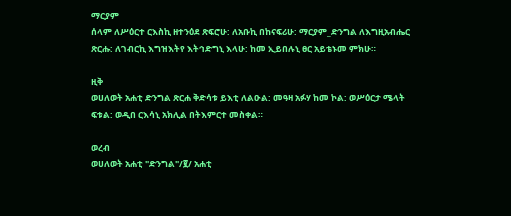ማርያም
ሰላም ለሥዕርተ ርእስኪ ዘተንዕደ ጽፍሮሁ: ለአቡኪ በከናፍሪሁ: ማርያም_ድንግል ለእግዚአብሔር ጽርሑ: ለገብርኪ እግዝእትየ እትኅድግኒ እላሁ: ከመ ኢይበሉኒ ፀር አይቴኑመ ምክሁ።

ዚቅ
ወሀለወት አሐቲ ድንግል ጽርሐ ቅድሳቱ ይእቲ ለልዑል: መዓዛ አፉሃ ከመ ኮል: ወሥዕርታ ሜላት ፍቱል: ወዲበ ርእሳኒ አክሊል በትእምርተ መስቀል።

ወረብ
ወሀለወት አሐቲ "ድንግል"/፪/ አሐቲ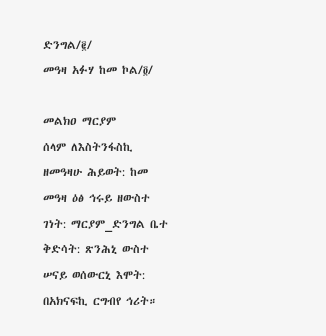ድንግል/፪/
መዓዛ አፉሃ ከመ ኮል/፬/

መልክዐ ማርያም
ሰላም ለእስትንፋስኪ ዘመዓዛሁ ሕይወት: ከመ መዓዛ ዕፅ ኅሩይ ዘውስተ ገነት: ማርያም_ድንግል ቤተ ቅድሳት: ጽንሕኒ ውስተ ሠናይ ወሰውርኒ እሞት: በአክናፍኪ ርግብየ ኅሪት።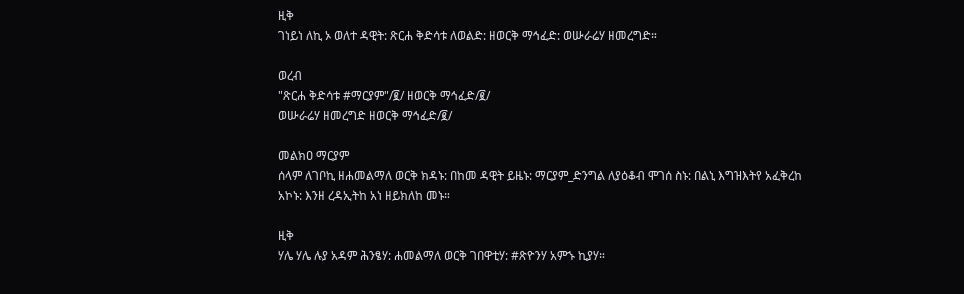ዚቅ
ገነይነ ለኪ ኦ ወለተ ዳዊት: ጽርሐ ቅድሳቱ ለወልድ: ዘወርቅ ማኅፈድ: ወሡራሬሃ ዘመረግድ።

ወረብ
"ጽርሐ ቅድሳቱ #ማርያም"/፪/ ዘወርቅ ማኅፈድ/፪/
ወሡራሬሃ ዘመረግድ ዘወርቅ ማኅፈድ/፪/

መልክዐ ማርያም
ሰላም ለገቦኪ ዘሐመልማለ ወርቅ ክዳኑ: በከመ ዳዊት ይዜኑ: ማርያም_ድንግል ለያዕቆብ ሞገሰ ስኑ: በልኒ እግዝእትየ አፈቅረከ አኮኑ: እንዘ ረዳኢትከ አነ ዘይክለከ መኑ።

ዚቅ
ሃሌ ሃሌ ሉያ አዳም ሕንፄሃ: ሐመልማለ ወርቅ ገበዋቲሃ: #ጽዮንሃ አምኁ ኪያሃ።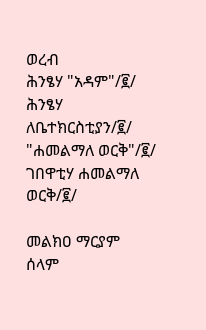ወረብ
ሕንፄሃ "አዳም"/፪/ ሕንፄሃ ለቤተክርስቲያን/፪/
"ሐመልማለ ወርቅ"/፪/ ገበዋቲሃ ሐመልማለ ወርቅ/፪/

መልክዐ ማርያም
ሰላም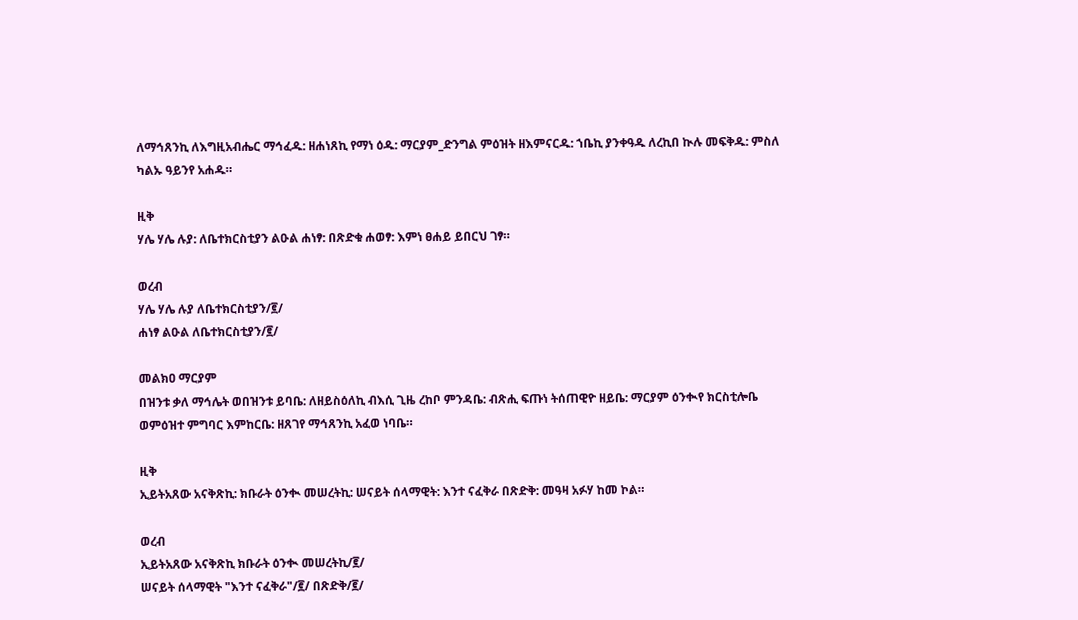ለማኅጸንኪ ለእግዚአብሔር ማኅፈዱ: ዘሐነጸኪ የማነ ዕዱ: ማርያም_ድንግል ምዕዝት ዘእምናርዱ: ኀቤኪ ያንቀዓዱ ለረኪበ ኲሉ መፍቅዱ: ምስለ ካልኡ ዓይንየ አሐዱ።

ዚቅ
ሃሌ ሃሌ ሉያ: ለቤተክርስቲያን ልዑል ሐነፃ: በጽድቁ ሐወፃ: እምነ ፀሐይ ይበርህ ገፃ።

ወረብ
ሃሌ ሃሌ ሉያ ለቤተክርስቲያን/፪/
ሐነፃ ልዑል ለቤተክርስቲያን/፪/

መልክዐ ማርያም
በዝንቱ ቃለ ማኅሌት ወበዝንቱ ይባቤ: ለዘይስዕለኪ ብእሲ ጊዜ ረከቦ ምንዳቤ: ብጽሒ ፍጡነ ትሰጠዊዮ ዘይቤ: ማርያም ዕንቊየ ክርስቲሎቤ ወምዕዝተ ምግባር እምከርቤ: ዘጸገየ ማኅጸንኪ አፈወ ነባቤ።

ዚቅ
ኢይትአጸው አናቅጽኪ: ክቡራት ዕንቊ መሠረትኪ: ሠናይት ሰላማዊት: እንተ ናፈቅራ በጽድቅ: መዓዛ አፉሃ ከመ ኮል።

ወረብ
ኢይትአጸው አናቅጽኪ ክቡራት ዕንቊ መሠረትኪ/፪/
ሠናይት ሰላማዊት "እንተ ናፈቅራ"/፪/ በጽድቅ/፪/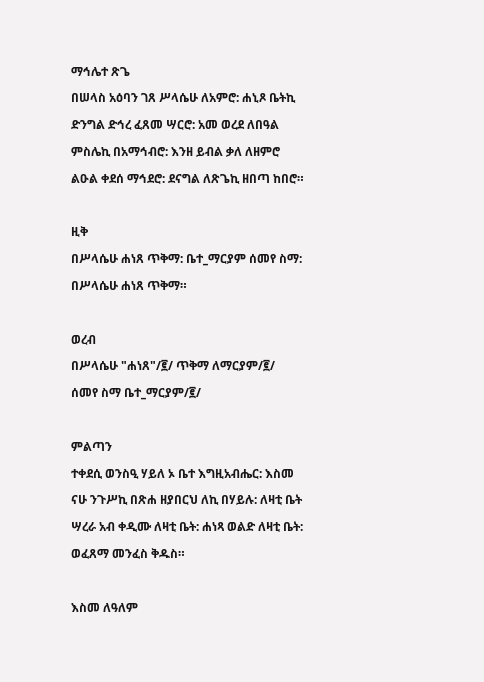ማኅሌተ ጽጌ
በሠላስ አዕባን ገጸ ሥላሴሁ ለአምሮ: ሐኒጾ ቤትኪ ድንግል ድኅረ ፈጸመ ሣርሮ: አመ ወረደ ለበዓል ምስሌኪ በአማኅብሮ: እንዘ ይብል ቃለ ለዘምሮ ልዑል ቀደሰ ማኅደሮ: ደናግል ለጽጌኪ ዘበጣ ከበሮ።

ዚቅ
በሥላሴሁ ሐነጸ ጥቅማ: ቤተ_ማርያም ሰመየ ስማ: በሥላሴሁ ሐነጸ ጥቅማ።

ወረብ
በሥላሴሁ "ሐነጸ"/፪/ ጥቅማ ለማርያም/፪/
ሰመየ ስማ ቤተ_ማርያም/፪/

ምልጣን
ተቀደሲ ወንስዒ ሃይለ ኦ ቤተ እግዚአብሔር: እስመ ናሁ ንጉሥኪ በጽሐ ዘያበርህ ለኪ በሃይሉ: ለዛቲ ቤት ሣረራ አብ ቀዲሙ ለዛቲ ቤት: ሐነጻ ወልድ ለዛቲ ቤት: ወፈጸማ መንፈስ ቅዱስ።

እስመ ለዓለም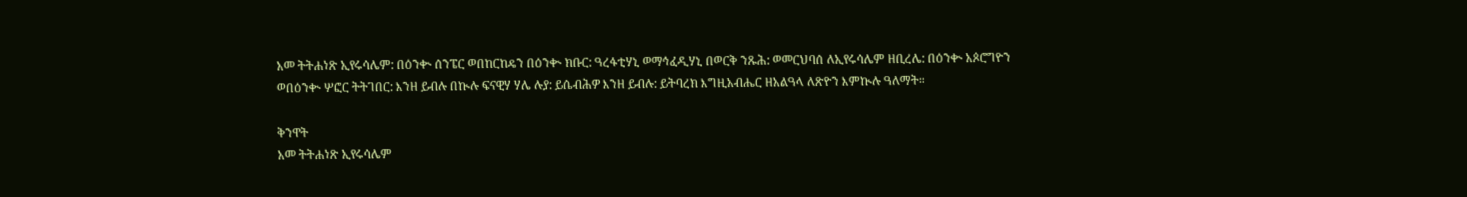አመ ትትሐነጽ ኢየሩሳሌም: በዕንቊ ሰንፔር ወበከርከዴን በዕንቊ ክቡር: ዓረፋቲሃኒ ወማኅፈዲሃኒ በወርቅ ንጹሕ: ወመርህባሰ ለኢየሩሳሌም ዘቢረሌ: በዕንቊ አጶሮግዮን ወበዕንቊ ሦፎር ትትገበር: እንዘ ይብሉ በኲሉ ፍናዊሃ ሃሌ ሉያ: ይሴብሕዎ እንዘ ይብሉ: ይትባረክ እግዚአብሔር ዘአልዓላ ለጽዮን እምኲሉ ዓለማት።

ቅንዋት
አመ ትትሐነጽ ኢየሩሳሌም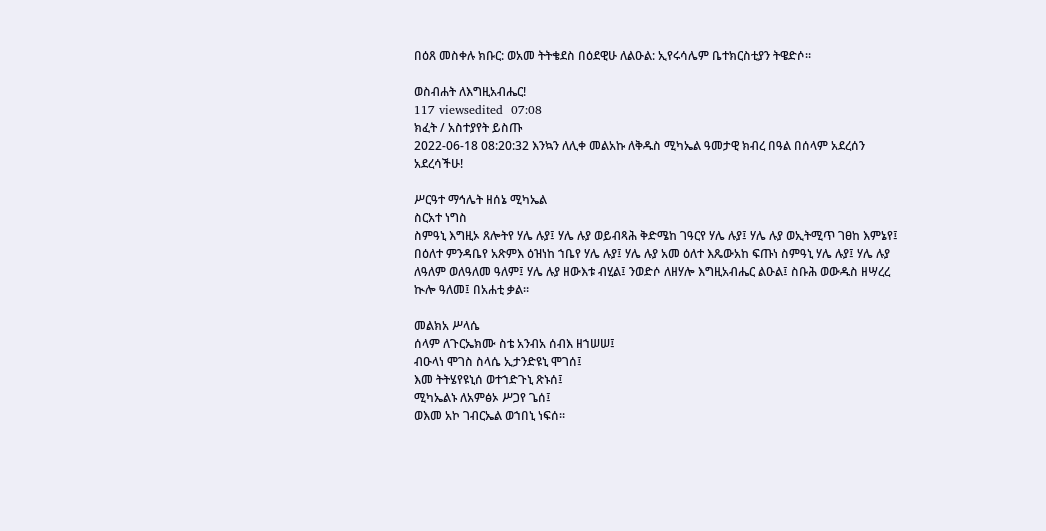በዕጸ መስቀሉ ክቡር: ወአመ ትትቄደስ በዕደዊሁ ለልዑል: ኢየሩሳሌም ቤተክርስቲያን ትዌድሶ።

ወስብሐት ለእግዚአብሔር!
117 viewsedited  07:08
ክፈት / አስተያየት ይስጡ
2022-06-18 08:20:32 እንኳን ለሊቀ መልአኩ ለቅዱስ ሚካኤል ዓመታዊ ክብረ በዓል በሰላም አደረሰን አደረሳችሁ!

ሥርዓተ ማኅሌት ዘሰኔ ሚካኤል
ስርአተ ነግስ
ስምዓኒ እግዚኦ ጸሎትየ ሃሌ ሉያ፤ ሃሌ ሉያ ወይብጻሕ ቅድሜከ ገዓርየ ሃሌ ሉያ፤ ሃሌ ሉያ ወኢትሚጥ ገፀከ እምኔየ፤ በዕለተ ምንዳቤየ አጽምእ ዕዝነከ ኀቤየ ሃሌ ሉያ፤ ሃሌ ሉያ አመ ዕለተ እጼውአከ ፍጡነ ስምዓኒ ሃሌ ሉያ፤ ሃሌ ሉያ ለዓለም ወለዓለመ ዓለም፤ ሃሌ ሉያ ዘውእቱ ብሂል፤ ንወድሶ ለዘሃሎ እግዚአብሔር ልዑል፤ ስቡሕ ወውዱስ ዘሣረረ ኲሎ ዓለመ፤ በአሐቲ ቃል።

መልክአ ሥላሴ
ሰላም ለጉርኤክሙ ስቴ አንብአ ሰብእ ዘኀሠሠ፤
ብዑላነ ሞገስ ስላሴ ኢታንድዩኒ ሞገሰ፤
እመ ትትሄየዩኒሰ ወተኀድጉኒ ጽኑሰ፤
ሚካኤልኑ ለአምፅኦ ሥጋየ ጌሰ፤
ወእመ አኮ ገብርኤል ወኀበኒ ነፍሰ።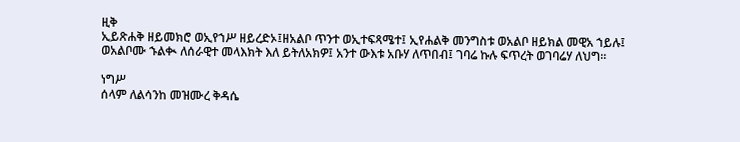ዚቅ
ኢይጽሐቅ ዘይመክሮ ወኢየኀሥ ዘይረድኦ፤ዘአልቦ ጥንተ ወኢተፍጻሜተ፤ ኢየሐልቅ መንግስቱ ወአልቦ ዘይክል መዊአ ኀይሉ፤ ወአልቦሙ ኁልቊ ለሰራዊተ መላእክት እለ ይትለአክዎ፤ አንተ ውእቱ አቡሃ ለጥበብ፤ ገባሬ ኩሉ ፍጥረት ወገባሬሃ ለህግ።

ነግሥ
ሰላም ለልሳንከ መዝሙረ ቅዳሴ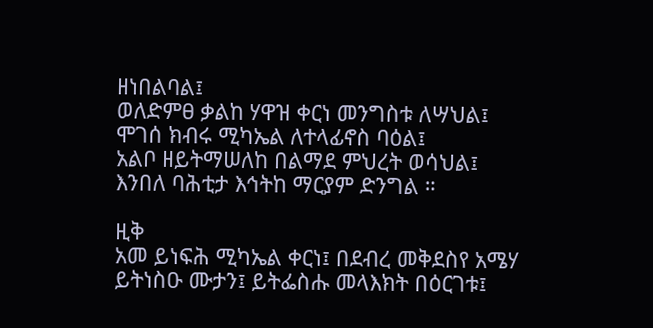ዘነበልባል፤
ወለድምፀ ቃልከ ሃዋዝ ቀርነ መንግስቱ ለሣህል፤
ሞገሰ ክብሩ ሚካኤል ለተላፊኖስ ባዕል፤
አልቦ ዘይትማሠለከ በልማደ ምህረት ወሳህል፤
እንበለ ባሕቲታ እኅትከ ማርያም ድንግል ።

ዚቅ
አመ ይነፍሕ ሚካኤል ቀርነ፤ በደብረ መቅደስየ አሜሃ ይትነስዑ ሙታን፤ ይትፌስሑ መላእክት በዕርገቱ፤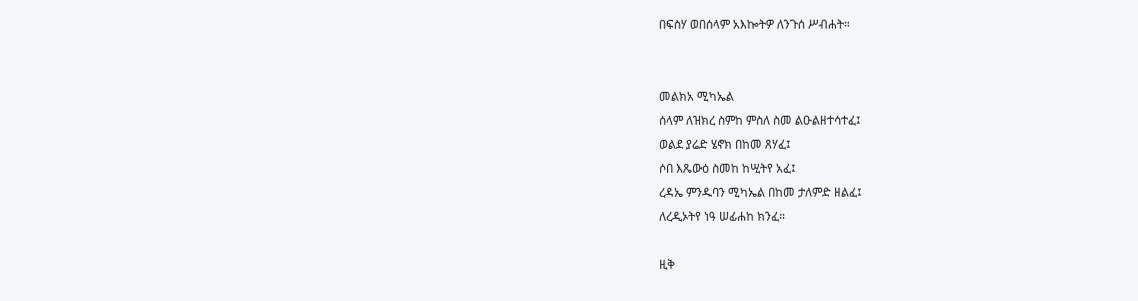በፍስሃ ወበሰላም አእኰትዎ ለንጉሰ ሥብሐት።


መልክአ ሚካኤል
ሰላም ለዝክረ ስምከ ምስለ ስመ ልዑልዘተሳተፈ፤
ወልደ ያሬድ ሄኖክ በከመ ጸሃፈ፤
ሶበ እጼውዕ ስመከ ከሢትየ አፈ፤
ረዳኤ ምንዱባን ሚካኤል በከመ ታለምድ ዘልፈ፤
ለረዲኦትየ ነዓ ሠፊሐከ ክንፈ።

ዚቅ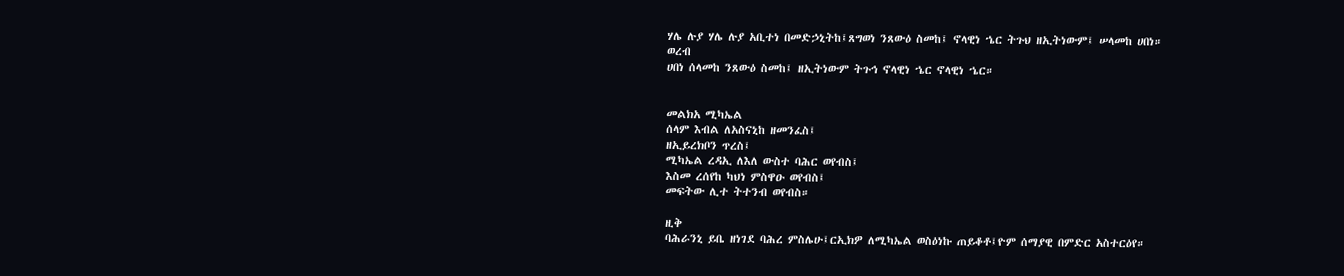ሃሌ ሉያ ሃሌ ሉያ አቢተነ በመድኃኒትከ፤ጸግወነ ንጸውዕ ስመከ፤ ኖላዊነ ኄር ትጉህ ዘኢትነውም፤ ሠላመከ ሀበነ።
ወረብ
ሀበነ ሰላመከ ንጸውዕ ስመከ፤ ዘኢትነውም ትጉኅ ኖላዊነ ኄር ኖላዊነ ኄር።


መልክአ ሚካኤል
ሰላም እብል ለአስናኒከ ዘመንፈስ፤
ዘኢይረክቦን ጥረስ፤
ሚካኤል ረዳኢ ለእለ ውስተ ባሕር ወየብስ፤
እስመ ረሰየከ ካህነ ምስዋዑ ወየብስ፤
መፍትው ሊተ ትተንብ ወየብስ።

ዚቅ
ባሕራንኒ ይቤ ዘነገደ ባሕረ ምስሌሁ፤ርኢክዎ ለሚካኤል ወስዕነኩ ጠይቆቶ፤ዮም ሰማያዊ በምድር አስተርዕየ።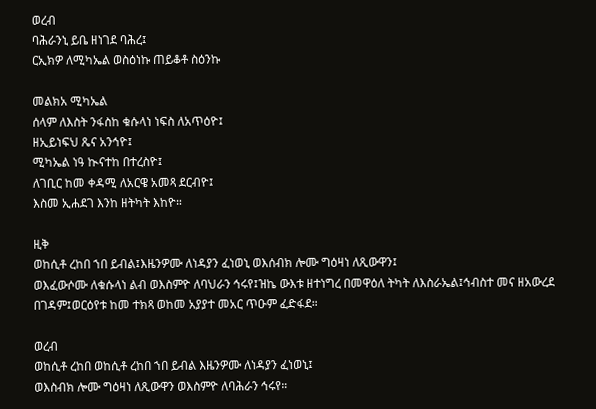ወረብ
ባሕራንኒ ይቤ ዘነገደ ባሕረ፤
ርኢክዎ ለሚካኤል ወስዕነኩ ጠይቆቶ ስዕንኩ

መልክአ ሚካኤል
ሰላም ለእስት ንፋስከ ቁሱላነ ነፍስ ለአጥዕዮ፤
ዘኢይነፍህ ጼና አንኅዮ፤
ሚካኤል ነዓ ኲናተከ በተረስዮ፤
ለገቢር ከመ ቀዳሚ ለአርዌ አመጻ ደርብዮ፤
እስመ ኢሐደገ እንከ ዘትካት እከዮ።

ዚቅ
ወከሲቶ ረከበ ኀበ ይብል፤እዜንዎሙ ለነዳያን ፈነወኒ ወእሰብክ ሎሙ ግዕዛነ ለጺውዋን፤
ወእፈውሶሙ ለቁሱላነ ልብ ወእስምዮ ለባህራን ኅሩየ፤ዝኬ ውእቱ ዘተነግረ በመዋዕለ ትካት ለእስራኤል፤ኅብስተ መና ዘአውረደ በገዳም፤ወርዕየቱ ከመ ተክጻ ወከመ አያያተ መአር ጥዑም ፈድፋደ።

ወረብ
ወከሲቶ ረከበ ወከሲቶ ረከበ ኀበ ይብል እዜንዎሙ ለነዳያን ፈነወኒ፤
ወእስብክ ሎሙ ግዕዛነ ለጺውዋን ወእስምዮ ለባሕራን ኅሩየ።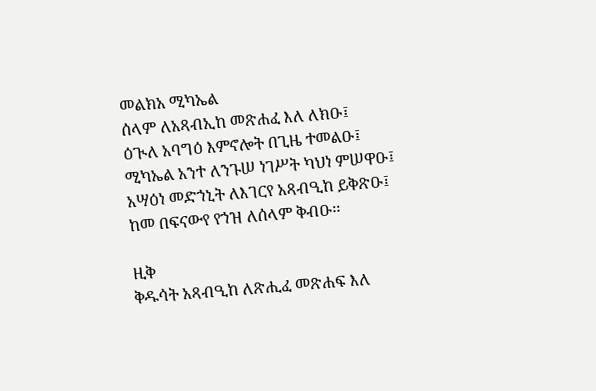መልክአ ሚካኤል
ሰላም ለአጻብኢከ መጽሐፈ እለ ለክዑ፤
ዕጒለ አባግዕ እምኖሎት በጊዜ ተመልዑ፤
ሚካኤል አንተ ለንጉሠ ነገሥት ካህነ ምሠዋዑ፤
አሣዕነ መድኀኒት ለእገርየ አጻብዒከ ይቅጽዑ፤
ከመ በፍናውየ የኀዝ ለሰላም ቅብዑ፡፡

ዚቅ
ቅዱሳት አጻብዒከ ለጽሒፈ መጽሐፍ እለ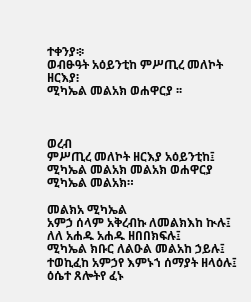ተቀንያ፨
ወብፁዓት አዕይንቲከ ምሥጢረ መለኮት ዘርእያ፧
ሚካኤል መልአክ ወሐዋርያ ፡፡



ወረብ
ምሥጢረ መለኮት ዘርእያ አዕይንቲከ፤
ሚካኤል መልአክ መልአክ ወሐዋርያ ሚካኤል መልአክ።

መልክአ ሚካኤል
አምኃ ሰላም አቅረብኩ ለመልክእከ ኲሉ፤
ለለ አሐዱ አሐዱ ዘበበክፍሉ፤
ሚካኤል ክቡር ለልዑል መልአከ ኃይሉ፤
ተወኪፈከ አምኃየ እምኑኀ ሰማያት ዘላዕሉ፤
ዕሴተ ጸሎትየ ፈኑ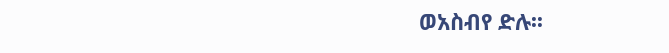ወአስብየ ድሉ፡፡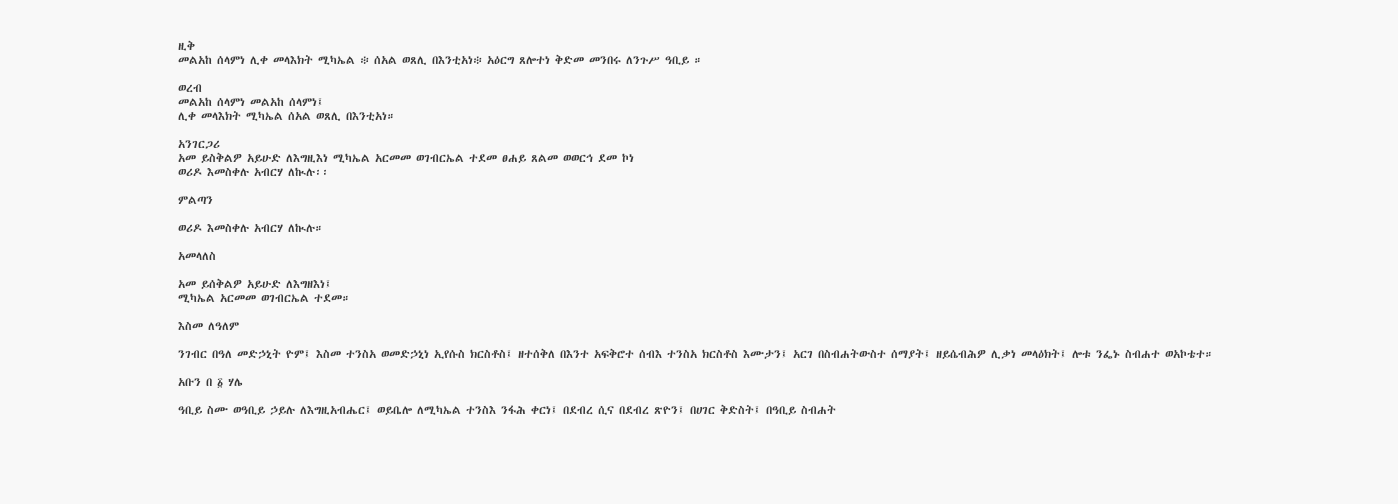ዚቅ
መልአከ ሰላምነ ሊቀ መላእክት ሚካኤል ፨ ሰአል ወጸሊ በእንቲአነ፨ አዕርግ ጸሎተነ ቅድመ መንበሩ ለንጉሥ ዓቢይ ።

ወረብ
መልአከ ሰላምነ መልአከ ሰላምነ፤
ሊቀ መላእክት ሚካኤል ሰአል ወጸሊ በእንቲአነ።

አንገርጋሪ
አመ ይስቅልዎ አይሁድ ለእግዚእነ ሚካኤል አርመመ ወገብርኤል ተደመ ፀሐይ ጸልመ ወወርኅ ደመ ኮነ
ወሪዶ እመስቀሉ አብርሃ ለኲሉ፡፡

ምልጣን

ወሪዶ እመስቀሉ አብርሃ ለኲሉ።

አመላለስ

አመ ይሰቅልዎ አይሁድ ለእግዘእነ፤
ሚካኤል አርመመ ወገብርኤል ተደመ።

እስመ ለዓለም

ንገብር በዓለ መድኃኒት ዮም፤ እስመ ተንስአ ወመድኃኒነ ኢየሱስ ክርስቶስ፤ ዘተሰቅለ በእንተ አፍቅሮተ ሰብእ ተንስአ ክርስቶስ እሙታን፤ አርገ በስብሐትውስተ ሰማያት፤ ዘይሴብሕዎ ሊቃነ መላዕክት፤ ሎቱ ንፌኑ ስብሐተ ወአኮቴተ።

አቡን በ ፩ ሃሌ

ዓቢይ ስሙ ወዓቢይ ኃይሉ ለእግዚአብሔር፤ ወይቤሎ ለሚካኤል ተንስእ ንፋሕ ቀርነ፤ በደብረ ሲና በደብረ ጽዮን፤ በሀገር ቅድስት፤ በዓቢይ ስብሐት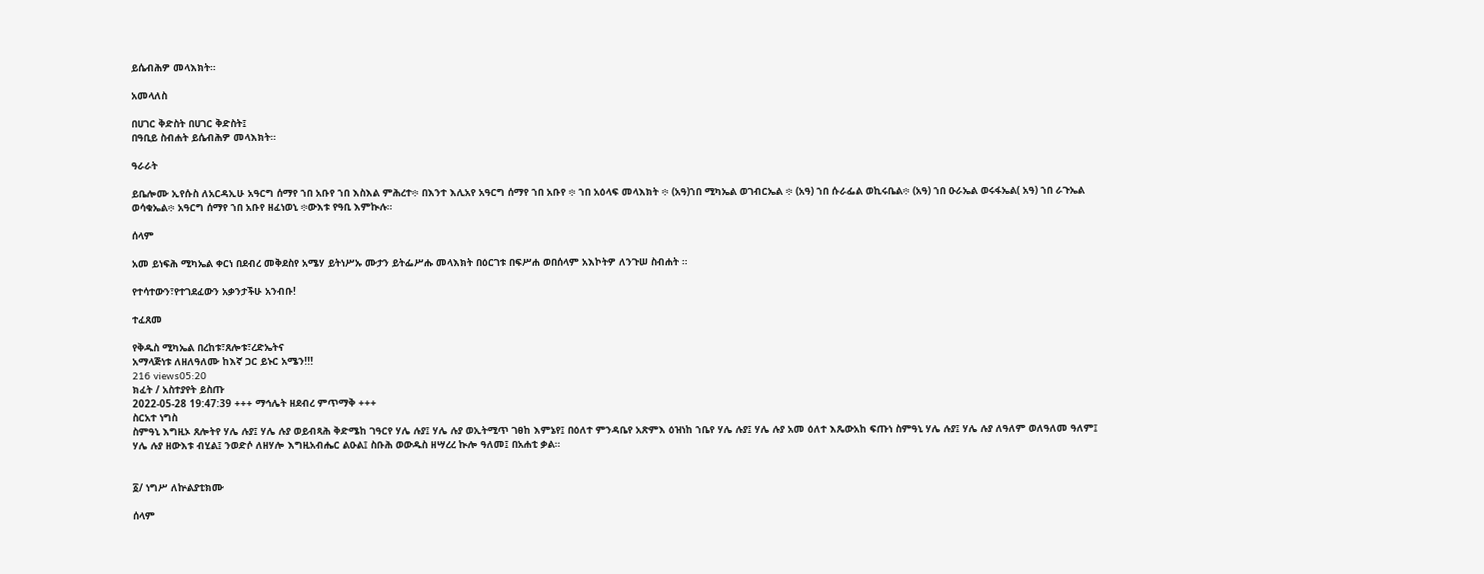ይሴብሕዎ መላእክት።

አመላለስ

በሀገር ቅድስት በሀገር ቅድስት፤
በዓቢይ ስብሐት ይሴብሕዎ መላእክት።

ዓራራት

ይቤሎሙ ኢየሱስ ለአርዳኢሁ አዓርግ ሰማየ ኀበ አቡየ ኀበ እስእል ምሕረተ፨ በእንተ እሊአየ አዓርግ ሰማየ ኀበ አቡየ ፨ ኀበ አዕላፍ መላእክት ፨ (አዓ)ኀበ ሚካኤል ወገብርኤል ፨ (አዓ) ኀበ ሱራፌል ወኪሩቤል፨ (አዓ) ኀበ ዑራኤል ወሩፋኤል( አዓ) ኀበ ራጉኤል ወሳቁኤል፨ አዓርግ ሰማየ ኀበ አቡየ ዘፈነወኒ ፨ውእቱ የዓቢ እምኲሉ።

ሰላም

አመ ይነፍሕ ሚካኤል ቀርነ በደብረ መቅደስየ አሜሃ ይትነሥኡ ሙታን ይትፌሥሑ መላእክት በዕርገቱ በፍሥሐ ወበሰላም አእኮትዎ ለንጉሠ ስብሐት ።

የተሳተውን፣የተገደፈውን አቃንታችሁ አንብቡ!

ተፈጸመ

የቅዱስ ሚካኤል በረከቱ፣ጸሎቱ፣ረድኤትና
አማላጅነቱ ለዘለዓለሙ ከእኛ ጋር ይኑር አሜን!!!
216 views05:20
ክፈት / አስተያየት ይስጡ
2022-05-28 19:47:39 +++ ማኅሌት ዘደብረ ምጥማቅ +++
ስርአተ ነግስ
ስምዓኒ እግዚኦ ጸሎትየ ሃሌ ሉያ፤ ሃሌ ሉያ ወይብጻሕ ቅድሜከ ገዓርየ ሃሌ ሉያ፤ ሃሌ ሉያ ወኢትሚጥ ገፀከ እምኔየ፤ በዕለተ ምንዳቤየ አጽምእ ዕዝነከ ኀቤየ ሃሌ ሉያ፤ ሃሌ ሉያ አመ ዕለተ እጼውአከ ፍጡነ ስምዓኒ ሃሌ ሉያ፤ ሃሌ ሉያ ለዓለም ወለዓለመ ዓለም፤ ሃሌ ሉያ ዘውእቱ ብሂል፤ ንወድሶ ለዘሃሎ እግዚአብሔር ልዑል፤ ስቡሕ ወውዱስ ዘሣረረ ኲሎ ዓለመ፤ በአሐቲ ቃል።


፩/ ነግሥ ለኵልያቲክሙ

ሰላም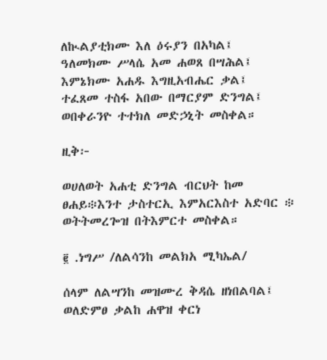ለኲልያቲክሙ እለ ዕሩያን በአካል፤
ዓለመክሙ ሥላሴ አመ ሐወጸ በሣሕል፤
እምኔክሙ አሐዱ እግዚአብሔር ቃል፤
ተፈጸመ ተስፋ አበው በማርያም ድንግል፤
ወበቀራንዮ ተተክለ መድኃኒት መስቀል።

ዚቅ፦

ወሀለወት አሐቲ ድንግል ብርህት ከመ ፀሐይ፨እንተ ታስተርኢ እምአርእስተ አድባር ፨ ወትትመረጐዝ በትእምርተ መስቀል።

፪ .ነግሥ /ለልሳንከ መልክአ ሚካኤል/

ሰላም ለልሣንከ መዝሙረ ቅዳሴ ዘነበልባል፤
ወለድምፀ ቃልከ ሐዋዝ ቀርነ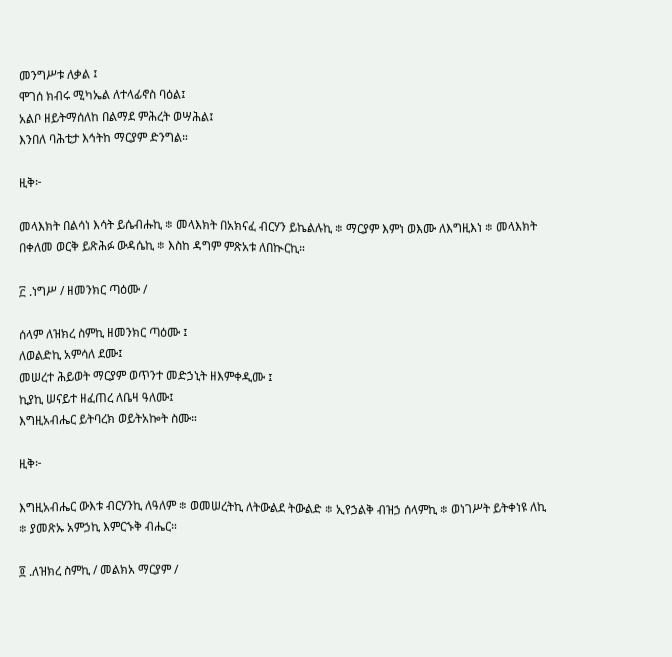መንግሥቱ ለቃል ፤
ሞገሰ ክብሩ ሚካኤል ለተላፊኖስ ባዕል፤
አልቦ ዘይትማሰለከ በልማደ ምሕረት ወሣሕል፤
እንበለ ባሕቲታ እኅትከ ማርያም ድንግል።

ዚቅ፦

መላእክት በልሳነ እሳት ይሴብሑኪ ፨ መላእክት በአክናፈ ብርሃን ይኬልሉኪ ፨ ማርያም እምነ ወእሙ ለእግዚእነ ፨ መላእክት በቀለመ ወርቅ ይጽሕፉ ውዳሴኪ ፨ እስከ ዳግም ምጽአቱ ለበኲርኪ።

፫ .ነግሥ / ዘመንክር ጣዕሙ /

ሰላም ለዝክረ ስምኪ ዘመንክር ጣዕሙ ፤
ለወልድኪ አምሳለ ደሙ፤
መሠረተ ሕይወት ማርያም ወጥንተ መድኃኒት ዘእምቀዲሙ ፤
ኪያኪ ሠናይተ ዘፈጠረ ለቤዛ ዓለሙ፤
እግዚአብሔር ይትባረክ ወይትአኰት ስሙ።

ዚቅ፦

እግዚአብሔር ውእቱ ብርሃንኪ ለዓለም ፨ ወመሠረትኪ ለትውልደ ትውልድ ፨ ኢየኃልቅ ብዝኃ ሰላምኪ ፨ ወነገሥት ይትቀነዩ ለኪ ፨ ያመጽኡ አምኃኪ እምርኁቅ ብሔር።

፬ .ለዝክረ ስምኪ / መልክአ ማርያም /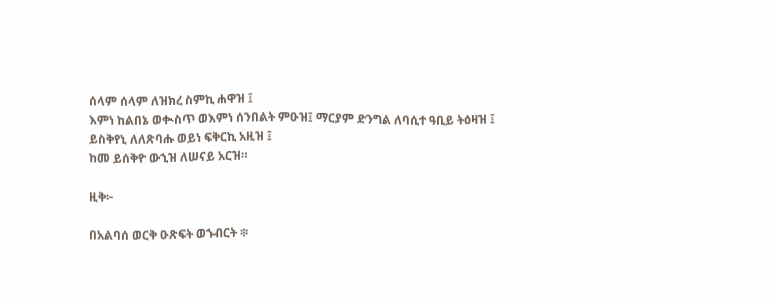ሰላም ሰላም ለዝክረ ስምኪ ሐዋዝ ፤
እምነ ከልበኔ ወቊስጥ ወእምነ ሰንበልት ምዑዝ፤ ማርያም ድንግል ለባሲተ ዓቢይ ትዕዛዝ ፤
ይስቅየኒ ለለጽባሑ ወይነ ፍቅርኪ አዚዝ ፤
ከመ ይሰቅዮ ውኂዝ ለሠናይ አርዝ።

ዚቅ፦

በአልባሰ ወርቅ ዑጽፍት ወኁብርት ፨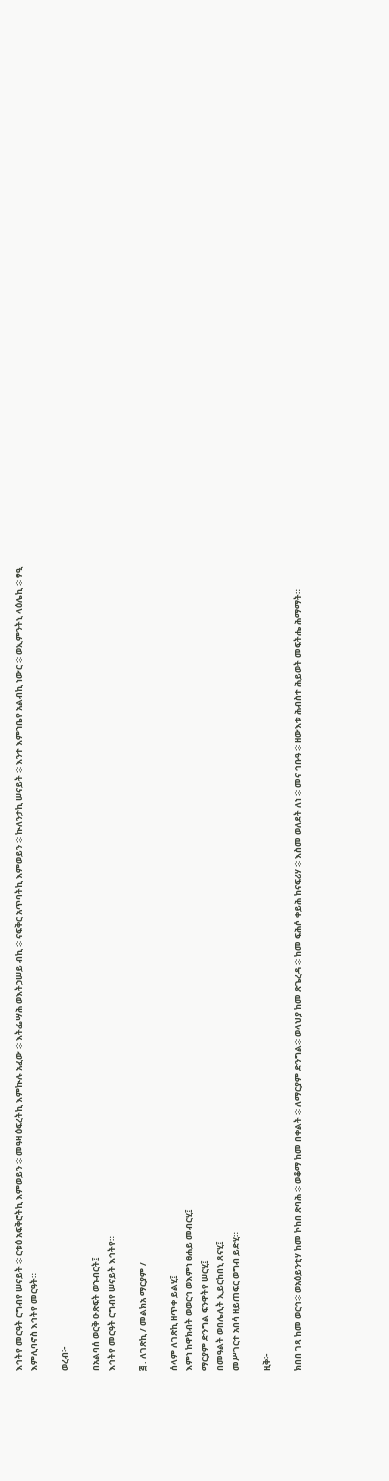እኅትየ መርዓት ርግብየ ሠናይት ፨ ርቱዕ አፍቅሮትኪ እምወይን ፨ መዓዛ ዕፍረትኪ እምኲሉ አፈው ፨ እትፌሣሕ ወእትኃሠይ ብኪ ፨ ናፍቅር አጥባትኪ እምወይን ፨ ኲለንታኪ ሠናይት ፨ እንተ እምኀቤየ አልብኪ ነውር ፨ ወኢምንትኒ ላዕሌኪ ፨ ፃዒ እምሊባኖስ እኅትየ መርዓት።

ወረብ፦

በአልባሰ ወርቅ ዑጽፍት ወኁብርት፤
እኅትየ መርዓት ርግብየ ሠናይት እኅትየ።

፭ . ለገጽኪ / መልክአ ማርያም /

ሰላም ለገጽኪ ዘጥቀ ይልሂ፤
እምነ ከዋክብት ወወርኅ ወእምነ ፀሐይ መብርሂ፤
ማርያም ድንግል ፍንዋትየ ሠርሂ፤
በመዓልት ወበሌሊት ኢይርከበኒ ጸናሂ፤
መሥገርተ አበሳ ዘይጠፍር ወግብ ይድሂ።

ዚቅ፦

ክበበ ገጻ ከመ ወርኅ፨ ወአዕይንቲሃ ከመ ኮከበ ጽባሕ ፨ ወቆማ ከመ በቀልት ፨ ለማርያም ድንግል፨ ወላህያ ከመ ጽጌረዳ ፨ ከመ ፍሕሶ ቀይሕ ከናፍሪሃ ፨ እስመ ወለደት ለነ ፨ መና ኅቡዓ ፨ ዘውእቱ ሕብስተ ሕይወት መፍትሔ ሕማማት።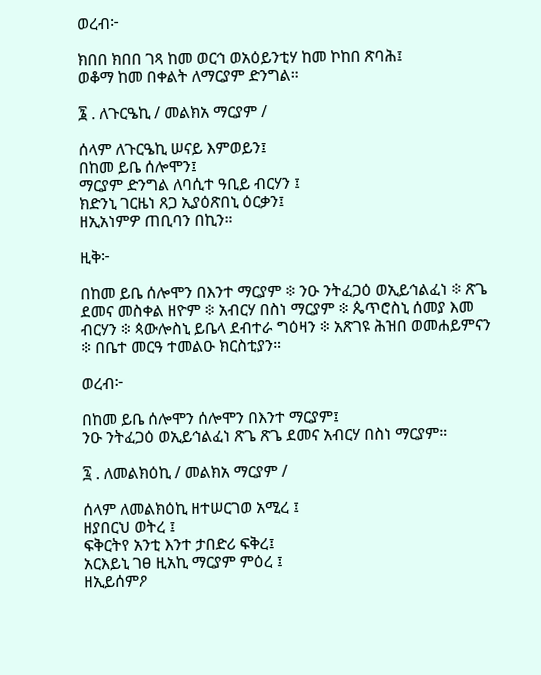ወረብ፦

ክበበ ክበበ ገጻ ከመ ወርኅ ወአዕይንቲሃ ከመ ኮከበ ጽባሕ፤
ወቆማ ከመ በቀልት ለማርያም ድንግል።

፮ . ለጉርዔኪ / መልክአ ማርያም /

ሰላም ለጉርዔኪ ሠናይ እምወይን፤
በከመ ይቤ ሰሎሞን፤
ማርያም ድንግል ለባሲተ ዓቢይ ብርሃን ፤
ክድንኒ ገርዜነ ጸጋ ኢያዕጽበኒ ዕርቃን፤
ዘኢአነምዎ ጠቢባን በኪን።

ዚቅ፦

በከመ ይቤ ሰሎሞን በእንተ ማርያም ፨ ንዑ ንትፈጋዕ ወኢይኅልፈነ ፨ ጽጌ ደመና መስቀል ዘዮም ፨ አብርሃ በስነ ማርያም ፨ ጴጥሮስኒ ሰመያ እመ ብርሃን ፨ ጳውሎስኒ ይቤላ ደብተራ ግዕዛን ፨ አጽገዩ ሕዝበ ወመሐይምናን ፨ በቤተ መርዓ ተመልዑ ክርስቲያን።

ወረብ፦

በከመ ይቤ ሰሎሞን ሰሎሞን በእንተ ማርያም፤
ንዑ ንትፈጋዕ ወኢይኅልፈነ ጽጌ ጽጌ ደመና አብርሃ በስነ ማርያም።

፯ . ለመልክዕኪ / መልክአ ማርያም /

ሰላም ለመልክዕኪ ዘተሠርገወ አሚረ ፤
ዘያበርህ ወትረ ፤
ፍቅርትየ አንቲ እንተ ታበድሪ ፍቅረ፤
አርእይኒ ገፀ ዚአኪ ማርያም ምዕረ ፤
ዘኢይሰምዖ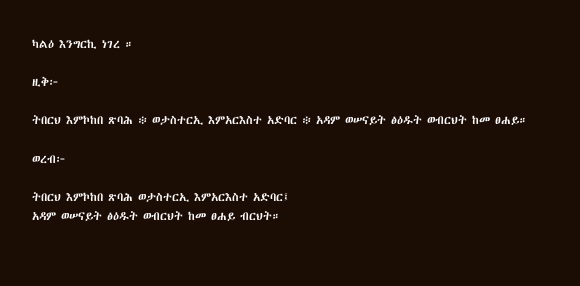ካልዕ እንግርኪ ነገረ ።

ዚቅ፦

ትበርህ እምኮከበ ጽባሕ ፨ ወታስተርኢ እምአርእስተ አድባር ፨ አዳም ወሠናይት ፅዕዱት ወብርህት ከመ ፀሐይ።

ወረብ፦

ትበርህ እምኮከበ ጽባሕ ወታስተርኢ እምአርእስተ አድባር፤
አዳም ወሠናይት ፅዕዱት ወብርህት ከመ ፀሐይ ብርህት።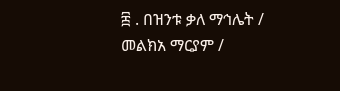፰ . በዝንቱ ቃለ ማኅሌት / መልክአ ማርያም /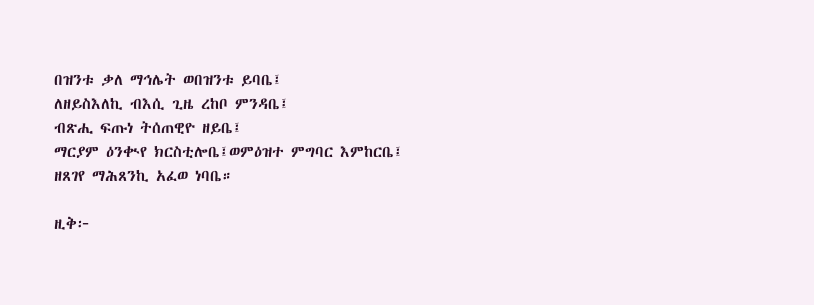በዝንቱ ቃለ ማኅሌት ወበዝንቱ ይባቤ፤
ለዘይስእለኪ ብእሲ ጊዜ ረከቦ ምንዳቤ፤
ብጽሒ ፍጡነ ትሰጠዊዮ ዘይቤ፤
ማርያም ዕንቊየ ክርስቲሎቤ፤ወምዕዝተ ምግባር እምከርቤ፤
ዘጸገየ ማሕጸንኪ አፈወ ነባቤ።

ዚቅ፦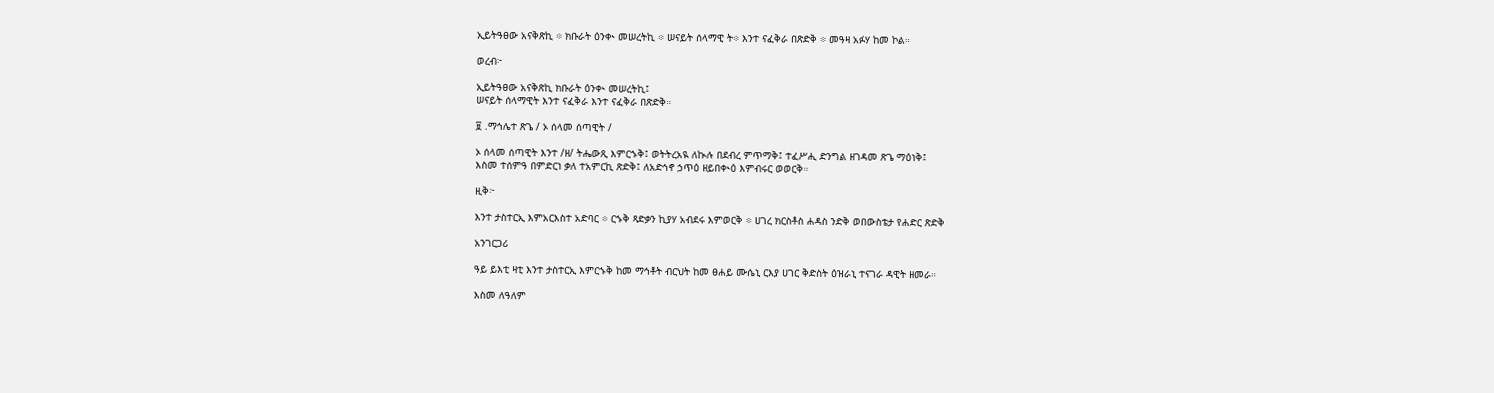ኢይትዓፀው አናቅጽኪ ፨ ክቡራት ዕንቊ መሠረትኪ ፨ ሠናይት ሰላማዊ ት፨ እንተ ናፈቅራ በጽድቅ ፨ መዓዛ አፉሃ ከመ ኮል።

ወረብ፦

ኢይትዓፀው አናቅጽኪ ክቡራት ዕንቊ መሠረትኪ፤
ሠናይት ሰላማዊት እንተ ናፈቅራ እንተ ናፈቅራ በጽድቅ።

፱ .ማኅሌተ ጽጌ / ኦ ሰላመ ሰጣዊት /

ኦ ሰላመ ሰጣዊት እንተ /ዘ/ ትሔውጺ እምርኁቅ፤ ወትትረአዪ ለኲሉ በደብረ ምጥማቅ፤ ተፈሥሒ ድንግል ዘገዳመ ጽጌ ማዕነቅ፤
እስመ ተሰምዓ በምድርነ ቃለ ተአምርኪ ጽድቅ፤ ለአድኅኖ ኃጥዕ ዘይበቊዕ እምብሩር ወወርቅ።

ዚቅ፦

እንተ ታስተርኢ እምአርእስተ አድባር ፨ ርኁቅ ጻድቃን ኪያሃ አብደሩ እምወርቅ ፨ ሀገረ ክርስቶስ ሐዳስ ንድቅ ወበውስቴታ የሐድር ጽድቅ

አንገርጋሪ

ዓይ ይእቲ ዛቲ እንተ ታስተርኢ እምርኁቅ ከመ ማኅቶት ብርህት ከመ ፀሐይ ሙሴኒ ርእያ ሀገር ቅድስት ዕዝራኒ ተናገራ ዳዊት ዘመራ።

እስመ ለዓለም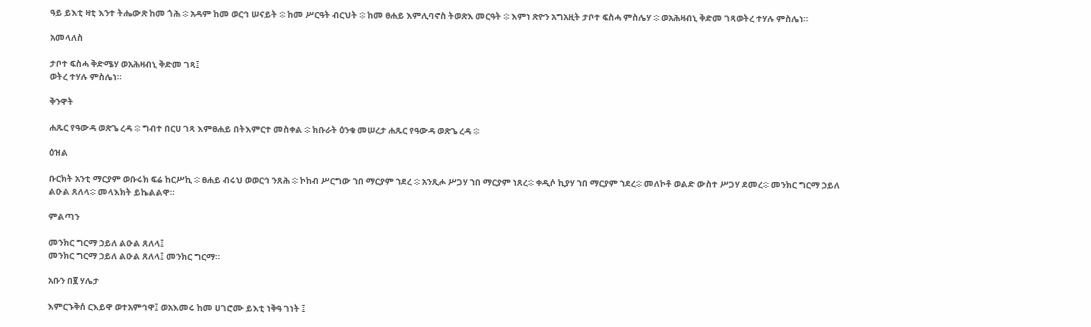ዓይ ይእቲ ዛቲ እንተ ትሔውጽ ከመ ጎሕ ፨ አዳም ከመ ወርኅ ሠናይት ፨ ከመ ሥርዓት ብርህት ፨ ከመ ፀሐይ እምሊባኖስ ትወጽእ መርዓት ፨ እምነ ጽዮን አግአዚት ታቦተ ፍስሓ ምስሌሃ ፨ ወአሕዛብኒ ቅድመ ገጻወትረ ተሃሉ ምስሌነ።

አመላለስ

ታቦተ ፍስሓ ቅድሜሃ ወአሕዛብኒ ቅድመ ገጻ፤
ወትረ ተሃሉ ምስሌነ።

ቅንዋት

ሐጹር የዓውዳ ወጽጌ ረዳ ፨ ግብተ በርሀ ገጻ እምፀሐይ በትእምርተ መስቀል ፨ ክቡራት ዕንቁ መሠረታ ሐጹር የዓውዳ ወጽጌ ረዳ ፨

ዕዝል

ቡርክት አንቲ ማርያም ወቡሩክ ፍሬ ከርሥኪ ፨ ፀሐይ ብሩህ ወወርኅ ንጸሕ ፨ ኮከብ ሥርግው ኀበ ማርያም ኀደረ ፨ አንጺሖ ሥጋሃ ኀበ ማርያም ነጸረ፨ ቀዲሶ ኪያሃ ኀበ ማርያም ኀደረ፨ መለኮቶ ወልድ ውስተ ሥጋሃ ደመረ፨ መንክር ግርማ ኃይለ ልዑል ጸለላ፨ መላእክት ይኬልልዋ።

ምልጣን

መንክር ግርማ ኃይለ ልዑል ጸለላ፤
መንክር ግርማ ኃይለ ልዑል ጸለላ፤ መንክር ግርማ።

አቡን በ፪ ሃሌታ

እምርኁቅሰ ርእይዋ ወተአምኅዋ፤ ወአእመሩ ከመ ሀገሮሙ ይእቲ ነቅዓ ገነት ፤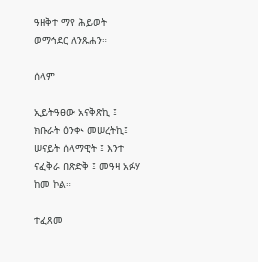ዓዘቅተ ማየ ሕይወት ወማኅደር ለንጹሐን።

ሰላም

ኢይትዓፀው አናቅጽኪ ፤ ክቡራት ዕንቊ መሠረትኪ፤ ሠናይት ሰላማዊት ፤ እንተ ናፈቅራ በጽድቅ ፤ መዓዛ አፉሃ ከመ ኮል።

ተፈጸመ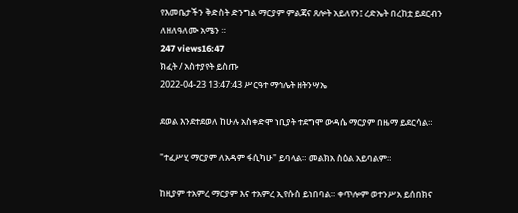የእመቤታችን ቅድስት ድንግል ማርያም ምልጃና ጸሎት አይለየን፤ ረድኤት በረከቷ ይደርብን ለዘለዓለሙ አሜን ።
247 views16:47
ክፈት / አስተያየት ይስጡ
2022-04-23 13:47:43 ሥርዓተ ማኅሌት ዘትንሣኤ

ደወል እንደተደወለ ከሁሉ አስቀድሞ ነቢያት ተደግሞ ውዳሴ ማርያም በዜማ ይደርሳል።

"ተፈሥሂ ማርያም ለአዳም ፋሲካሁ" ይባላል። መልክአ ስዕል አይባልም።

ከዚያም ተአምረ ማርያም እና ተአምረ ኢየሱስ ይነበባል። ቀጥሎም ወተንሥአ ይሰበክና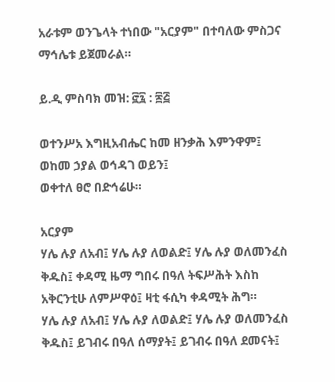አራቱም ወንጌላት ተነበው "አርያም" በተባለው ምስጋና ማኅሌቱ ይጀመራል።

ይ.ዲ ምስባክ መዝ: ፸፯ : ፷፭

ወተንሥአ እግዚአብሔር ከመ ዘንቃሕ እምንዋም፤
ወከመ ኃያል ወኅዳገ ወይን፤
ወቀተለ ፀሮ በድኅሬሁ።

አርያም
ሃሌ ሉያ ለአብ፤ ሃሌ ሉያ ለወልድ፤ ሃሌ ሉያ ወለመንፈስ ቅዱስ፤ ቀዳሚ ዜማ ግበሩ በዓለ ትፍሥሕት እስከ አቅርንቲሁ ለምሥዋዕ፤ ዛቲ ፋሲካ ቀዳሚት ሕግ።
ሃሌ ሉያ ለአብ፤ ሃሌ ሉያ ለወልድ፤ ሃሌ ሉያ ወለመንፈስ ቅዱስ፤ ይገብሩ በዓለ ሰማያት፤ ይገብሩ በዓለ ደመናት፤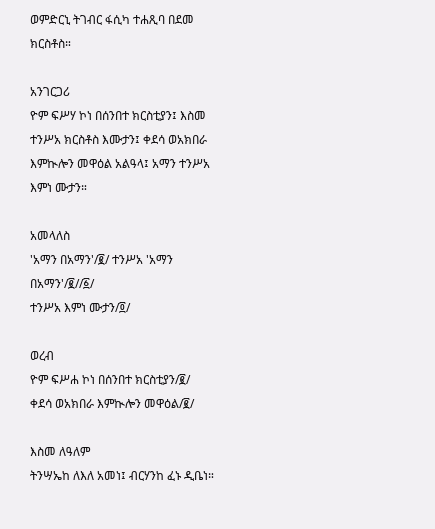ወምድርኒ ትገብር ፋሲካ ተሐጺባ በደመ ክርስቶስ።

አንገርጋሪ
ዮም ፍሥሃ ኮነ በሰንበተ ክርስቲያን፤ እስመ ተንሥአ ክርስቶስ እሙታን፤ ቀደሳ ወአክበራ እምኲሎን መዋዕል አልዓላ፤ አማን ተንሥአ እምነ ሙታን።

አመላለስ
'አማን በአማን'/፪/ ተንሥአ 'አማን በአማን'/፪//፩/
ተንሥአ እምነ ሙታን/፬/

ወረብ
ዮም ፍሥሐ ኮነ በሰንበተ ክርስቲያን/፪/
ቀደሳ ወአክበራ እምኲሎን መዋዕል/፪/

እስመ ለዓለም
ትንሣኤከ ለእለ አመነ፤ ብርሃንከ ፈኑ ዲቤነ።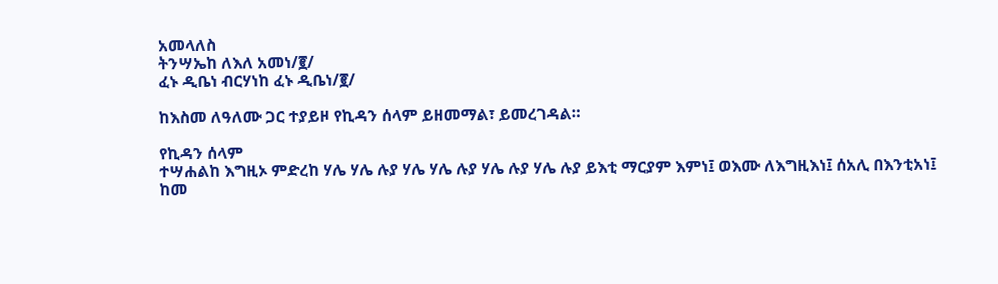አመላለስ
ትንሣኤከ ለእለ አመነ/፪/
ፈኑ ዲቤነ ብርሃነከ ፈኑ ዲቤነ/፪/

ከእስመ ለዓለሙ ጋር ተያይዞ የኪዳን ሰላም ይዘመማል፣ ይመረገዳል።

የኪዳን ሰላም
ተሣሐልከ እግዚኦ ምድረከ ሃሌ ሃሌ ሉያ ሃሌ ሃሌ ሉያ ሃሌ ሉያ ሃሌ ሉያ ይእቲ ማርያም እምነ፤ ወእሙ ለእግዚእነ፤ ሰአሊ በእንቲአነ፤ ከመ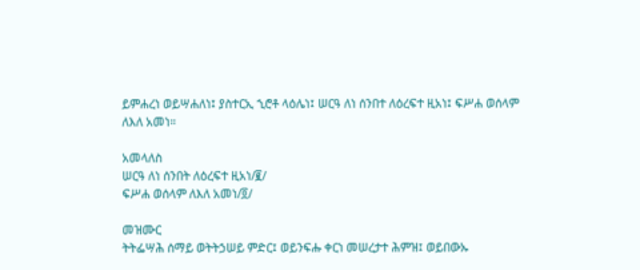ይምሐረነ ወይሣሐለነ፤ ያስተርኢ ኂሮቶ ላዕሌነ፤ ሠርዓ ለነ ሰንበተ ለዕረፍተ ዚአነ፤ ፍሥሐ ወሰላም ለእለ አመነ።

አመላለስ
ሠርዓ ለነ ሰንበት ለዕረፍተ ዚአነ/፪/
ፍሥሐ ወሰላም ለእለ አመነ/፬/

መዝሙር
ትትፌሣሕ ሰማይ ወትትኃሠይ ምድር፤ ወይንፍሑ ቀርነ መሠረታተ ሕምዝ፤ ወይበውኡ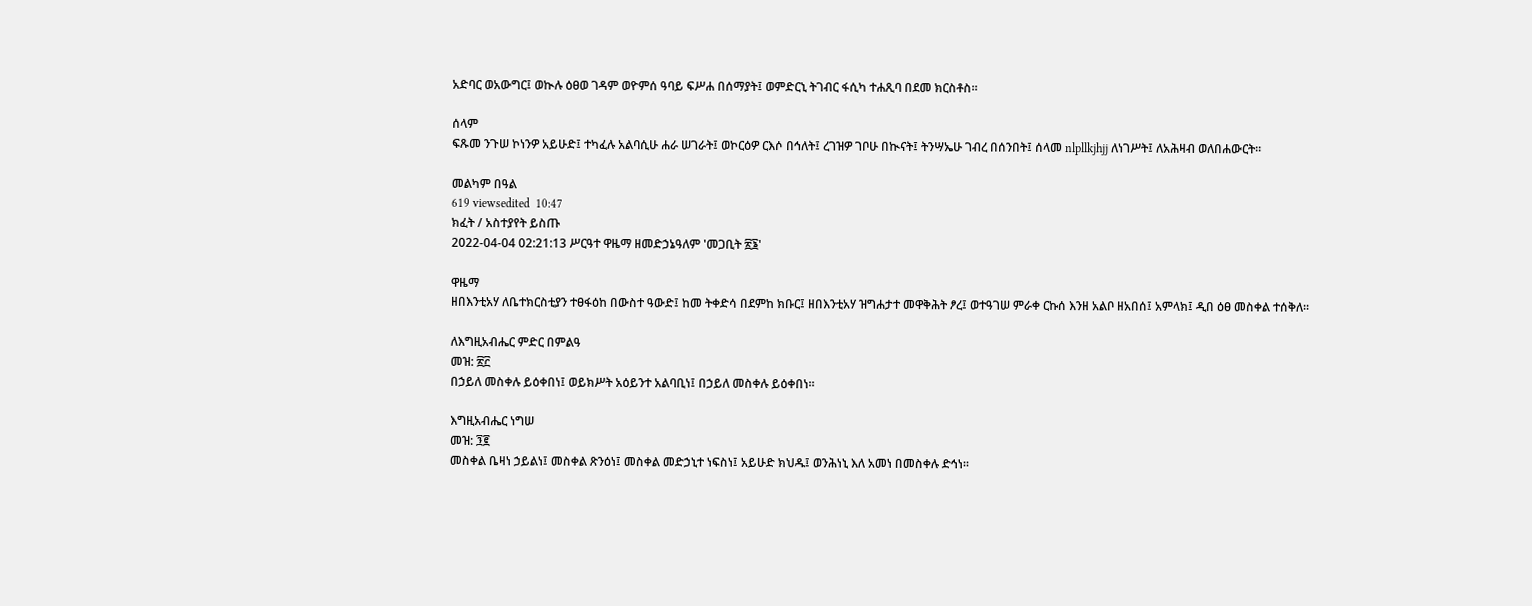አድባር ወአውግር፤ ወኲሉ ዕፀወ ገዳም ወዮምሰ ዓባይ ፍሥሐ በሰማያት፤ ወምድርኒ ትገብር ፋሲካ ተሐጺባ በደመ ክርስቶስ።

ሰላም
ፍጹመ ንጉሠ ኮነንዎ አይሁድ፤ ተካፈሉ አልባሲሁ ሐራ ሠገራት፤ ወኮርዕዎ ርእሶ በኅለት፤ ረገዝዎ ገቦሁ በኲናት፤ ትንሣኤሁ ገብረ በሰንበት፤ ሰላመ nlpllkjhjj ለነገሥት፤ ለአሕዛብ ወለበሐውርት።

መልካም በዓል
619 viewsedited  10:47
ክፈት / አስተያየት ይስጡ
2022-04-04 02:21:13 ሥርዓተ ዋዜማ ዘመድኃኔዓለም 'መጋቢት ፳፮'

ዋዜማ
ዘበእንቲአሃ ለቤተክርስቲያን ተፀፋዕከ በውስተ ዓውድ፤ ከመ ትቀድሳ በደምከ ክቡር፤ ዘበእንቲአሃ ዝግሐታተ መዋቅሕት ፆረ፤ ወተዓገሠ ምራቀ ርኩሰ እንዘ አልቦ ዘአበሰ፤ አምላክ፤ ዲበ ዕፀ መስቀል ተሰቅለ።

ለእግዚአብሔር ምድር በምልዓ
መዝ: ፳፫
በኃይለ መስቀሉ ይዕቀበነ፤ ወይክሥት አዕይንተ አልባቢነ፤ በኃይለ መስቀሉ ይዕቀበነ።

እግዚአብሔር ነግሠ
መዝ: ፺፪
መስቀል ቤዛነ ኃይልነ፤ መስቀል ጽንዕነ፤ መስቀል መድኃኒተ ነፍስነ፤ አይሁድ ክህዱ፤ ወንሕነኒ እለ አመነ በመስቀሉ ድኅነ።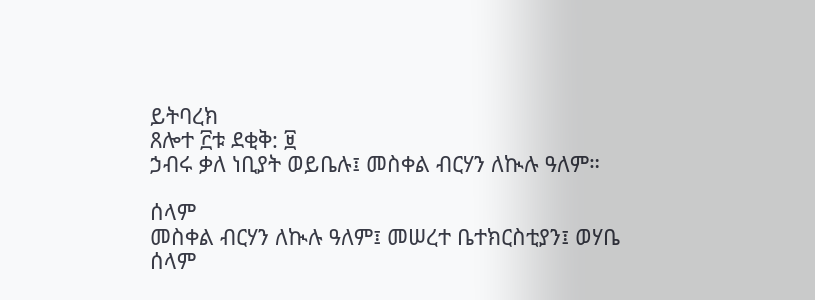ይትባረክ
ጸሎተ ፫ቱ ደቂቅ: ፱
ኃብሩ ቃለ ነቢያት ወይቤሉ፤ መስቀል ብርሃን ለኲሉ ዓለም።

ሰላም
መስቀል ብርሃን ለኲሉ ዓለም፤ መሠረተ ቤተክርስቲያን፤ ወሃቤ ሰላም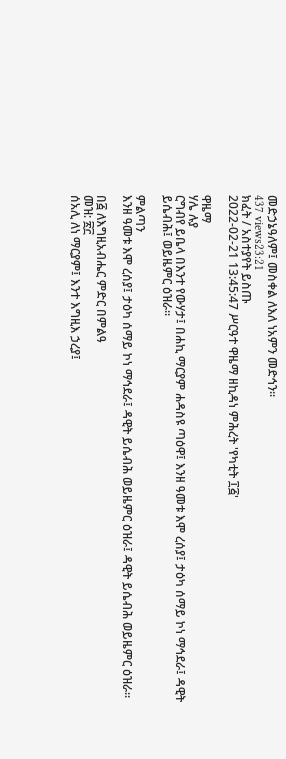መድኃኔዓለም፤ መስቀል ለእለ ነአምን መድኅን።
437 views23:21
ክፈት / አስተያየት ይስጡ
2022-02-21 13:45:47 ሥርዓተ ዋዜማ ዘኪዳነ ምሕረት 'የካቲት ፲፭'

ዋዜማ
ሃሌ ሉያ
ርግብየ ይቤላ በእንተ የውሃታ፤ በሐኪ ማርያም ሐዳስዩ ጣዕዋ፤ እንዘ ዓመቱ እሞ ረሰያ፤ ታዕካ ሰማይ ኮነ ማኅደራ፤ ዳዊት ይሴብሕ፤ ወይዜምር ዕዝራ።

ምልጣን
እንዘ ዓመቱ እሞ ረሰያ፤ ታዕካ ሰማይ ኮነ ማኅደራ፤ ዳዊት ይሴብሕ ወይዜምር ዕዝራ፤ ዳዊት ይሴብሕ ወይዜምር ዕዝራ።

በ፭ ለእግዚአብሔር ምድር በምልዓ
መዝ: ፳፫
ሰአሊ ለነ ማርያም፤ እንተ እግዚእ ኃረያ፤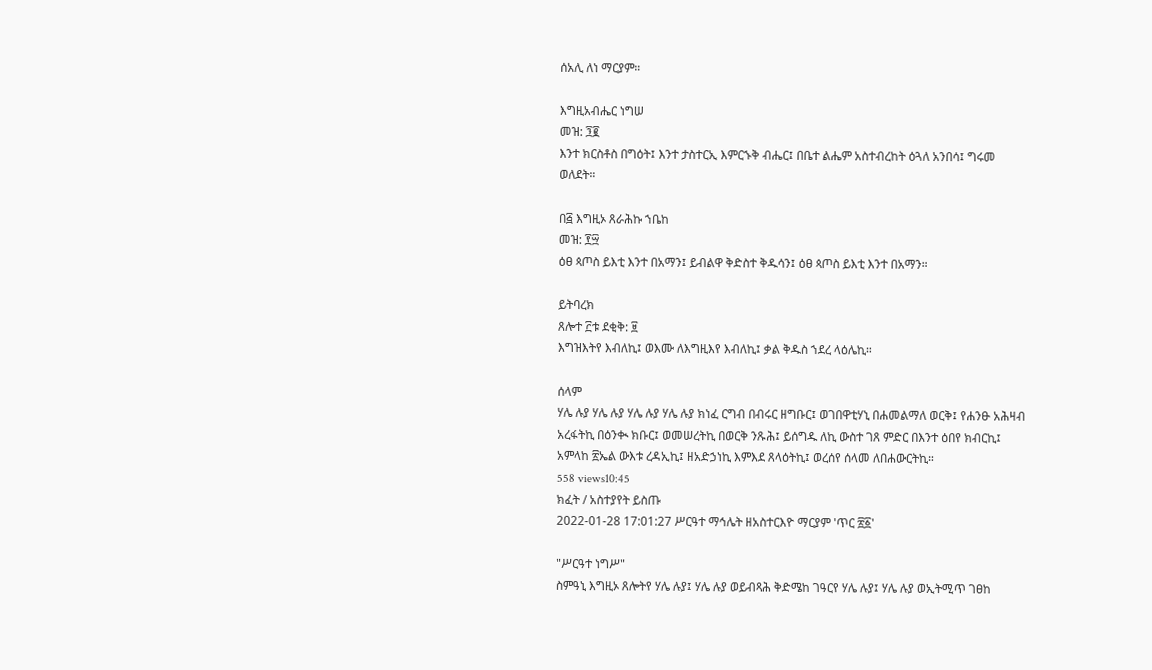ሰአሊ ለነ ማርያም።

እግዚአብሔር ነግሠ
መዝ: ፺፪
እንተ ክርስቶስ በግዕት፤ እንተ ታስተርኢ እምርኁቅ ብሔር፤ በቤተ ልሔም አስተብረከት ዕጓለ አንበሳ፤ ግሩመ ወለደት።

በ፭ እግዚኦ ጸራሕኩ ኀቤከ
መዝ: ፻፵
ዕፀ ጳጦስ ይእቲ እንተ በአማን፤ ይብልዋ ቅድስተ ቅዱሳን፤ ዕፀ ጳጦስ ይእቲ እንተ በአማን።

ይትባረክ
ጸሎተ ፫ቱ ደቂቅ: ፱
እግዝእትየ እብለኪ፤ ወእሙ ለእግዚእየ እብለኪ፤ ቃል ቅዱስ ኀደረ ላዕሌኪ።

ሰላም
ሃሌ ሉያ ሃሌ ሉያ ሃሌ ሉያ ሃሌ ሉያ ክነፈ ርግብ በብሩር ዘግቡር፤ ወገበዋቲሃኒ በሐመልማለ ወርቅ፤ የሐንፁ አሕዛብ አረፋትኪ በዕንቊ ክቡር፤ ወመሠረትኪ በወርቅ ንጹሕ፤ ይሰግዱ ለኪ ውስተ ገጸ ምድር በእንተ ዕበየ ክብርኪ፤ አምላከ ፳ኤል ውእቱ ረዳኢኪ፤ ዘአድኃነኪ እምእደ ጸላዕትኪ፤ ወረሰየ ሰላመ ለበሐውርትኪ።
558 views10:45
ክፈት / አስተያየት ይስጡ
2022-01-28 17:01:27 ሥርዓተ ማኅሌት ዘአስተርእዮ ማርያም 'ጥር ፳፩'

"ሥርዓተ ነግሥ"
ስምዓኒ እግዚኦ ጸሎትየ ሃሌ ሉያ፤ ሃሌ ሉያ ወይብጻሕ ቅድሜከ ገዓርየ ሃሌ ሉያ፤ ሃሌ ሉያ ወኢትሚጥ ገፀከ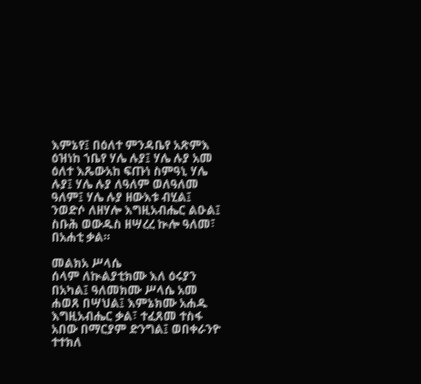እምኔየ፤ በዕለተ ምንዳቤየ አጽምእ ዕዝነከ ኀቤየ ሃሌ ሉያ፤ ሃሌ ሉያ አመ ዕለተ እጼውአከ ፍጡነ ስምዓኒ ሃሌ ሉያ፤ ሃሌ ሉያ ለዓለም ወለዓለመ ዓለም፤ ሃሌ ሉያ ዘውእቱ ብሂል፤ ንወድሶ ለዘሃሎ እግዚአብሔር ልዑል፤ ስቡሕ ወውዱስ ዘሣረረ ኲሎ ዓለመ፣ በአሐቲ ቃል።

መልክአ ሥላሴ
ሰላም ለኲልያቲክሙ እለ ዕሩያን በአካል፤ ዓለመክሙ ሥላሴ አመ ሐወጸ በሣህል፤ እምኔክሙ አሐዱ እግዚአብሔር ቃል፣ ተፈጸመ ተስፋ አበው በማርያም ድንግል፤ ወበቀራንዮ ተተክለ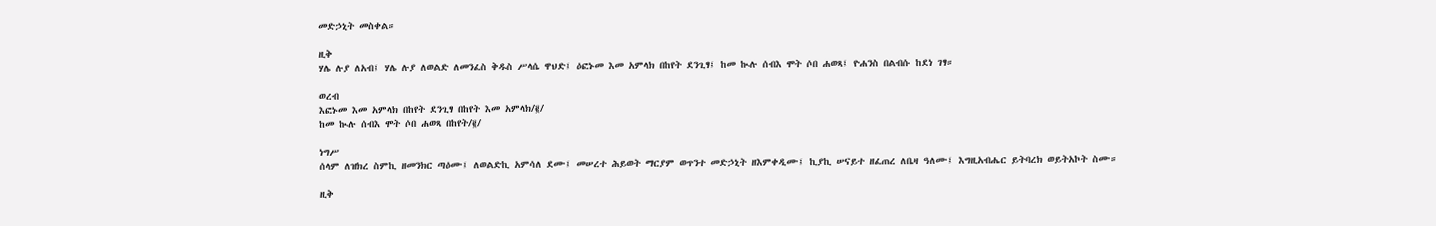መድኃኒት መስቀል።

ዚቅ
ሃሌ ሉያ ለአብ፤ ሃሌ ሉያ ለወልድ ለመንፈስ ቅዱስ ሥላሴ ዋህድ፤ ዕፎኑመ እመ አምላክ በከየት ደንጊፃ፤ ከመ ኲሉ ሰብእ ሞት ሶበ ሐወጻ፤ ዮሐንስ በልብሱ ከደነ ገፃ።

ወረብ
እፎኑመ እመ አምላክ በከየት ደንጊፃ በከየት እመ አምላክ/፪/
ከመ ኲሉ ሰብእ ሞት ሶበ ሐወጻ በከየት/፪/

ነግሥ
ሰላም ለዝክረ ስምኪ ዘመንክር ጣዕሙ፤ ለወልድኪ አምሳለ ደሙ፤ መሠረተ ሕይወት ማርያም ወጥንተ መድኃኒት ዘእምቀዲሙ፤ ኪያኪ ሠናይተ ዘፈጠረ ለቤዛ ዓለሙ፤ እግዚአብሔር ይትባረክ ወይትአኮት ስሙ።

ዚቅ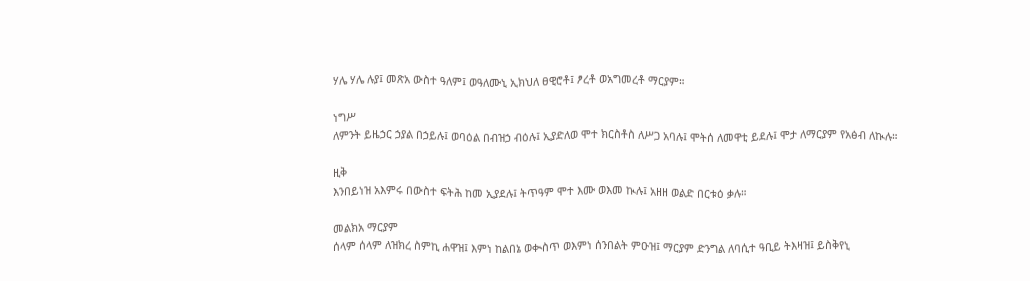ሃሌ ሃሌ ሉያ፤ መጽአ ውስተ ዓለም፤ ወዓለሙኒ ኢክህለ ፀዊሮቶ፤ ፆረቶ ወአግመረቶ ማርያም።

ነግሥ
ለምንት ይዜኃር ኃያል በኃይሉ፤ ወባዕል በብዝኃ ብዕሉ፤ ኢያድለወ ሞተ ክርስቶስ ለሥጋ አባሉ፤ ሞትሰ ለመዋቲ ይደሉ፤ ሞታ ለማርያም የአፅብ ለኲሉ።

ዚቅ
እንበይነዝ አእምሩ በውስተ ፍትሕ ከመ ኢያደሉ፤ ትጥዓም ሞተ እሙ ወእመ ኲሉ፤ አዘዘ ወልድ በርቱዕ ቃሉ።

መልክአ ማርያም
ሰላም ሰላም ለዝክረ ስምኪ ሐዋዝ፤ እምነ ከልበኔ ወቊስጥ ወእምነ ሰንበልት ምዑዝ፤ ማርያም ድንግል ለባሲተ ዓቢይ ትእዛዝ፤ ይስቅየኒ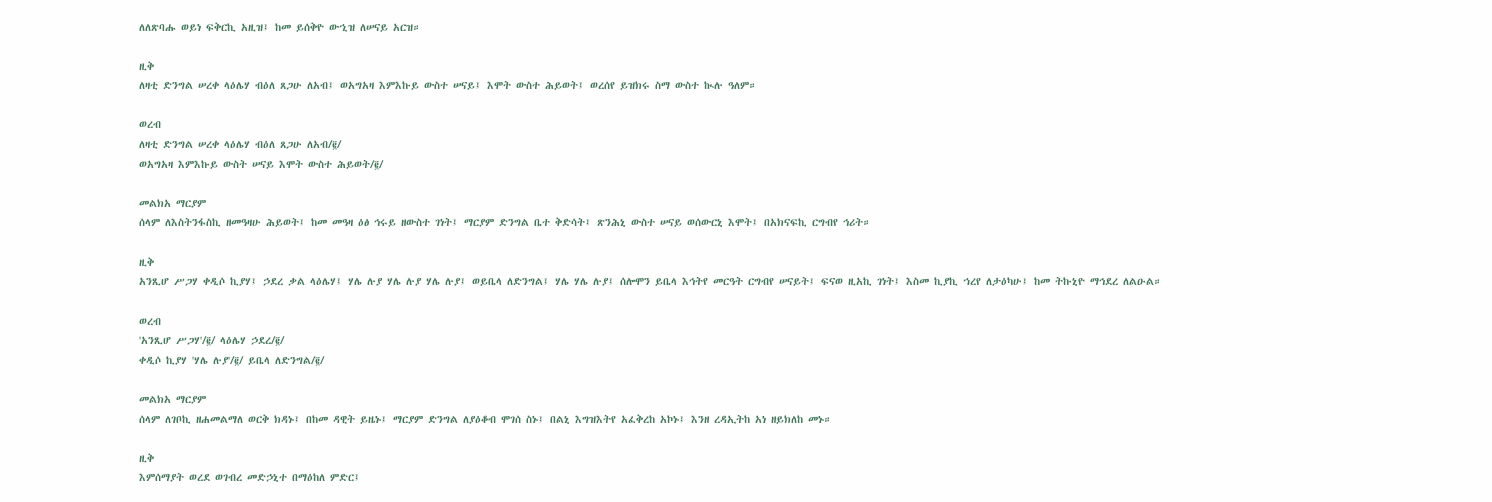ለለጽባሑ ወይነ ፍቅርኪ አዚዝ፤ ከመ ይሰቅዮ ውኂዝ ለሠናይ አርዝ።

ዚቅ
ለዛቲ ድንግል ሠረቀ ላዕሌሃ ብዕለ ጸጋሁ ለአብ፤ ወአግአዛ እምእኩይ ውስተ ሠናይ፤ እሞት ውስተ ሕይወት፤ ወረሰየ ይዝክሩ ስማ ውስተ ኲሉ ዓለም።

ወረብ
ለዛቲ ድንግል ሠረቀ ላዕሌሃ ብዕለ ጸጋሁ ለአብ/፪/
ወአግአዛ እምእኩይ ውስት ሠናይ እሞት ውስተ ሕይወት/፪/

መልክአ ማርያም
ሰላም ለእስትንፋስኪ ዘመዓዛሁ ሕይወት፤ ከመ መዓዛ ዕፅ ኅሩይ ዘውስተ ገነት፤ ማርያም ድንግል ቤተ ቅድሳት፤ ጽንሕኒ ውስተ ሠናይ ወሰውርኒ እሞት፤ በአክናፍኪ ርግብየ ኅሪት።

ዚቅ
አንጺሆ ሥጋሃ ቀዲሶ ኪያሃ፤ ኃደረ ቃል ላዕሌሃ፤ ሃሌ ሉያ ሃሌ ሉያ ሃሌ ሉያ፤ ወይቤላ ለድንግል፤ ሃሌ ሃሌ ሉያ፤ ሰሎሞን ይቤላ እኅትየ መርዓት ርግብየ ሠናይት፤ ፍናወ ዚአኪ ገነት፤ እስመ ኪያኪ ኀረየ ለታዕካሁ፤ ከመ ትኩኒዮ ማኅደረ ለልዑል።

ወረብ
'አንጺሆ ሥጋሃ'/፪/ ላዕሌሃ ኃደረ/፪/
ቀዲሶ ኪያሃ 'ሃሌ ሉያ'/፪/ ይቤላ ለድንግል/፪/

መልክአ ማርያም
ሰላም ለገቦኪ ዘሐመልማለ ወርቅ ክዳኑ፤ በከመ ዳዊት ይዜኑ፤ ማርያም ድንግል ለያዕቆብ ሞገሰ ስኑ፤ በልኒ እግዝእትየ አፈቅረከ አኮኑ፤ እንዘ ረዳኢትከ አነ ዘይክለከ መኑ።

ዚቅ
እምሰማያት ወረደ ወገብረ መድኃኒተ በማዕከለ ምድር፤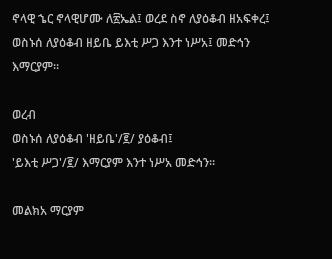ኖላዊ ኄር ኖላዊሆሙ ለ፳ኤል፤ ወረደ ስኖ ለያዕቆብ ዘአፍቀረ፤ ወስኑሰ ለያዕቆብ ዘይቤ ይእቲ ሥጋ እንተ ነሥአ፤ መድኅን እማርያም።

ወረብ
ወስኑሰ ለያዕቆብ 'ዘይቤ'/፪/ ያዕቆብ፤
'ይእቲ ሥጋ'/፪/ እማርያም እንተ ነሥአ መድኅን።

መልክአ ማርያም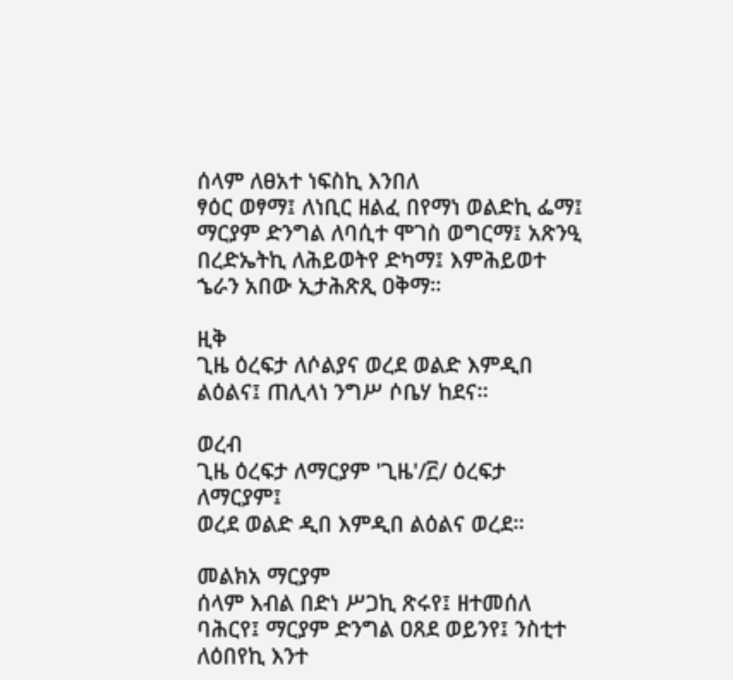ሰላም ለፀአተ ነፍስኪ እንበለ
ፃዕር ወፃማ፤ ለነቢር ዘልፈ በየማነ ወልድኪ ፌማ፤ ማርያም ድንግል ለባሲተ ሞገስ ወግርማ፤ አጽንዒ በረድኤትኪ ለሕይወትየ ድካማ፤ እምሕይወተ ኄራን አበው ኢታሕጽጺ ዐቅማ።

ዚቅ
ጊዜ ዕረፍታ ለሶልያና ወረደ ወልድ እምዲበ ልዕልና፤ ጠሊላነ ንግሥ ሶቤሃ ከደና።

ወረብ
ጊዜ ዕረፍታ ለማርያም 'ጊዜ'/፫/ ዕረፍታ ለማርያም፤
ወረደ ወልድ ዲበ እምዲበ ልዕልና ወረደ።

መልክአ ማርያም
ሰላም እብል በድነ ሥጋኪ ጽሩየ፤ ዘተመሰለ ባሕርየ፤ ማርያም ድንግል ዐጸደ ወይንየ፤ ንስቲተ ለዕበየኪ እንተ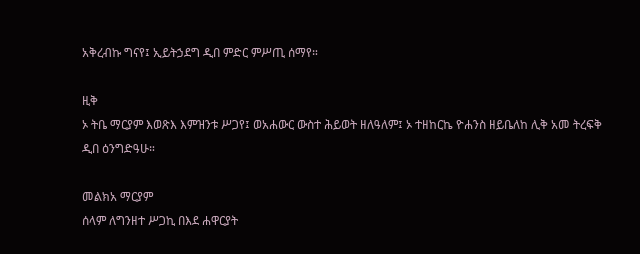አቅረብኩ ግናየ፤ ኢይትኃደግ ዲበ ምድር ምሥጢ ሰማየ።

ዚቅ
ኦ ትቤ ማርያም እወጽእ እምዝንቱ ሥጋየ፤ ወአሐውር ውስተ ሕይወት ዘለዓለም፤ ኦ ተዘከርኬ ዮሐንስ ዘይቤለከ ሊቅ አመ ትረፍቅ ዲበ ዕንግድዓሁ።

መልክአ ማርያም
ሰላም ለግንዘተ ሥጋኪ በእደ ሐዋርያት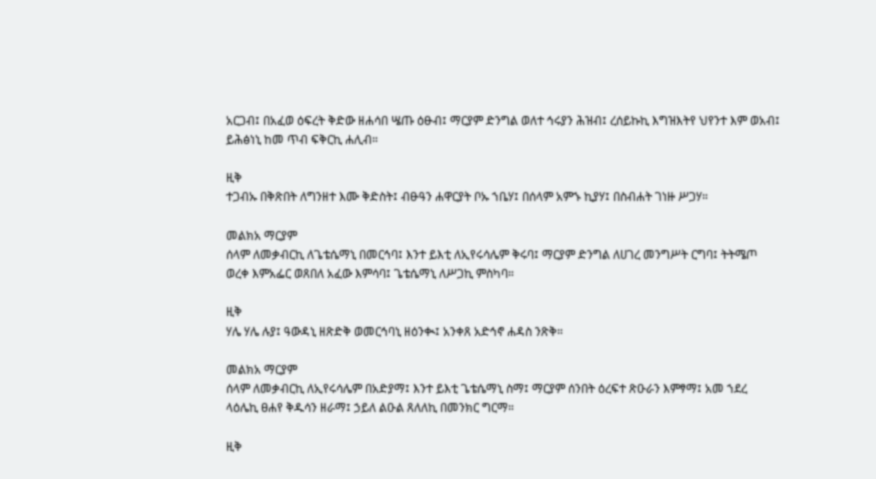አርጋብ፤ በአፈወ ዕፍረት ቅድው ዘሐሳበ ሤጡ ዕፁብ፤ ማርያም ድንግል ወለተ ኅሩያን ሕዝብ፤ ረሰይኩኪ እግዝእትየ ህየንተ እም ወአብ፤ ይሕፅነኒ ከመ ጥብ ፍቅርኪ ሐሊብ።

ዚቅ
ተጋብኡ በቅጽበት ለግንዘተ እሙ ቅድስት፤ ብፁዓን ሐዋርያት ቦኡ ኀቤሃ፤ በሰላም አምኁ ኪያሃ፤ በስብሐት ገነዙ ሥጋሃ።

መልክአ ማርያም
ሰላም ለመቃብርኪ ለጌቴሴማኒ በመርኅባ፤ እንተ ይእቲ ለኢየሩሳሌም ቅሩባ፤ ማርያም ድንግል ለሀገረ መንግሥት ርግባ፤ ትትሜጦ ወረቀ እምአፌር ወጸበለ አፈው እምሳባ፤ ጌቴሴማኒ ለሥጋኪ ምስካባ።

ዚቅ
ሃሌ ሃሌ ሉያ፤ ዓውዳኒ ዘጽድቅ ወመርኅባኒ ዘዕንቊ፤ አንቀጸ አድኅኖ ሐዳስ ንጽቅ።

መልክአ ማርያም
ሰላም ለመቃብርኪ ለኢየሩሳሌም በአድያማ፤ እንተ ይእቲ ጌቴሴማኒ ስማ፤ ማርያም ሰንበት ዕረፍተ ጽዑራን እምፃማ፤ አመ ኀደረ ላዕሌኪ ፀሐየ ቅዱሳን ዘራማ፤ ኃይለ ልዑል ጸለለኪ በመንክር ግርማ።

ዚቅ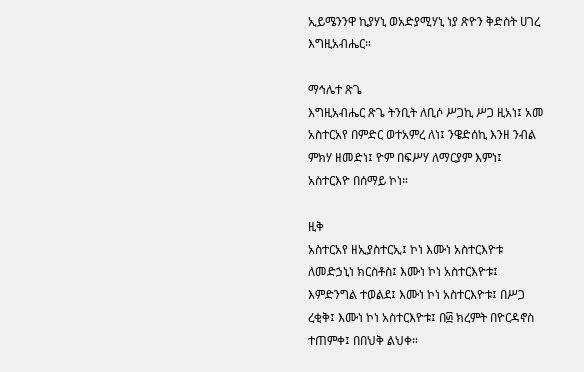ኢይሜንንዋ ኪያሃኒ ወአድያሚሃኒ ነያ ጽዮን ቅድስት ሀገረ እግዚአብሔር።

ማኅሌተ ጽጌ
እግዚአብሔር ጽጌ ትንቢት ለቢሶ ሥጋኪ ሥጋ ዚአነ፤ አመ አስተርአየ በምድር ወተአምረ ለነ፤ ንዌድሰኪ እንዘ ንብል ምክሃ ዘመድነ፤ ዮም በፍሥሃ ለማርያም እምነ፤ አስተርእዮ በሰማይ ኮነ።

ዚቅ
አስተርአየ ዘኢያስተርኢ፤ ኮነ እሙነ አስተርእዮቱ ለመድኃኒነ ክርስቶስ፤ እሙነ ኮነ አስተርእዮቱ፤ እምድንግል ተወልደ፤ እሙነ ኮነ አስተርእዮቱ፤ በሥጋ ረቂቅ፤ እሙነ ኮነ አስተርእዮቱ፤ በ፴ ክረምት በዮርዳኖስ ተጠምቀ፤ በበህቅ ልህቀ።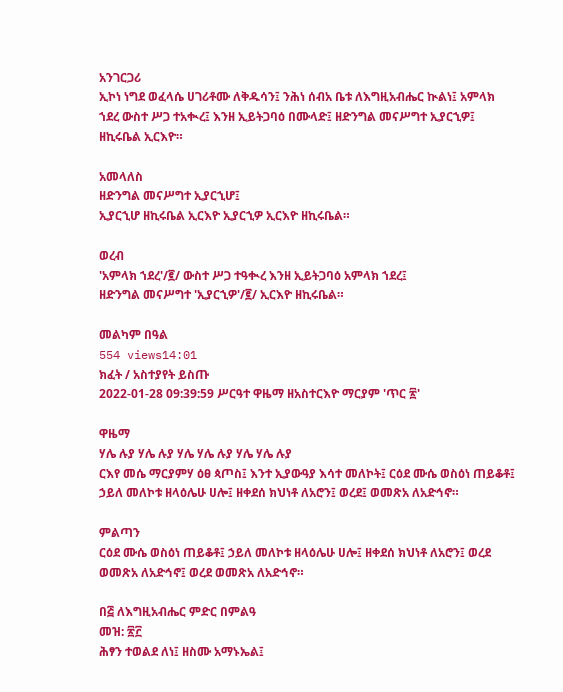አንገርጋሪ
ኢኮነ ነግደ ወፈላሴ ሀገሪቶሙ ለቅዱሳን፤ ንሕነ ሰብአ ቤቱ ለእግዚአብሔር ኲልነ፤ አምላክ ኀደረ ውስተ ሥጋ ተአቊረ፤ እንዘ ኢይትጋባዕ በሙላድ፤ ዘድንግል መናሥግተ ኢያርኂዎ፤ ዘኪሩቤል ኢርእዮ።

አመላለስ
ዘድንግል መናሥግተ ኢያርኂሆ፤
ኢያርኂሆ ዘኪሩቤል ኢርእዮ ኢያርኂዎ ኢርእዮ ዘኪሩቤል።

ወረብ
'አምላክ ኀደረ'/፪/ ውስተ ሥጋ ተዓቊረ እንዘ ኢይትጋባዕ አምላክ ኀደረ፤
ዘድንግል መናሥግተ 'ኢያርኂዎ'/፪/ ኢርእዮ ዘኪሩቤል።

መልካም በዓል
554 views14:01
ክፈት / አስተያየት ይስጡ
2022-01-28 09:39:59 ሥርዓተ ዋዜማ ዘአስተርእዮ ማርያም 'ጥር ፳'

ዋዜማ
ሃሌ ሉያ ሃሌ ሉያ ሃሌ ሃሌ ሉያ ሃሌ ሃሌ ሉያ
ርእየ መሴ ማርያምሃ ዕፀ ጳጦስ፤ እንተ ኢያውዓያ እሳተ መለኮት፤ ርዕደ ሙሴ ወስዕነ ጠይቆቶ፤ ኃይለ መለኮቱ ዘላዕሌሁ ሀሎ፤ ዘቀደሰ ክህነቶ ለአሮን፤ ወረደ፤ ወመጽአ ለአድኅኖ።

ምልጣን
ርዕደ ሙሴ ወስዕነ ጠይቆቶ፤ ኃይለ መለኮቱ ዘላዕሌሁ ሀሎ፤ ዘቀደሰ ክህነቶ ለአሮን፤ ወረደ ወመጽአ ለአድኅኖ፤ ወረደ ወመጽአ ለአድኅኖ።

በ፭ ለእግዚአብሔር ምድር በምልዓ
መዝ: ፳፫
ሕፃን ተወልደ ለነ፤ ዘስሙ አማኑኤል፤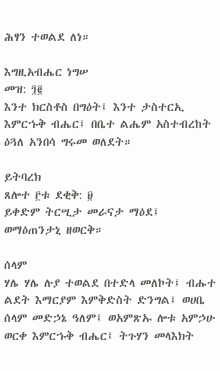ሕፃን ተወልደ ለነ።

እግዚአብሔር ነግሠ
መዝ: ፺፪
እንተ ክርስቶስ በግዕት፤ እንተ ታስተርኢ እምርኁቅ ብሔር፤ በቤተ ልሔም አስተብረከት ዕጓለ አንበሳ ግሩመ ወለደት።

ይትባረክ
ጸሎተ ፫ቱ ደቂቅ: ፱
ይቀድም ትርሢታ መራናታ ማዕደ፤ ወማዕጠንታኒ ዘወርቅ።

ሰላም
ሃሌ ሃሌ ሉያ ተወልደ በተድላ መለኮት፤ ብሑተ ልደት እማርያም እምቅድስት ድንግል፤ ወሀቤ ሰላም መድኃኔ ዓለም፤ ወአምጽኡ ሎቱ አምኃሁ ወርቀ እምርኁቅ ብሔር፤ ትጉሃን መላእክት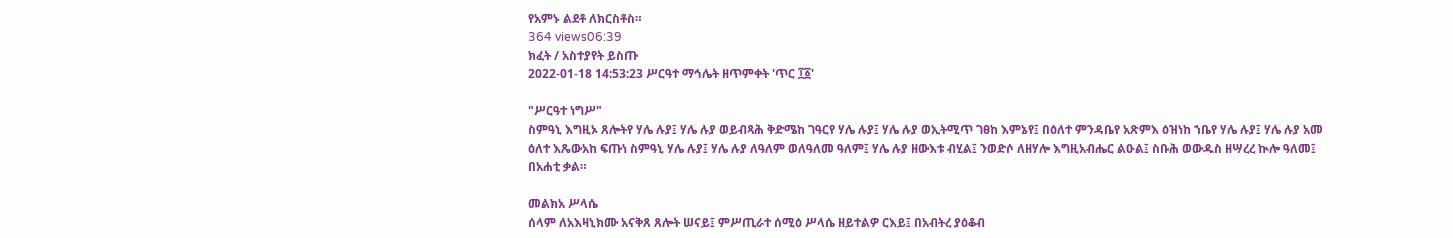የአምኑ ልደቶ ለክርስቶስ።
364 views06:39
ክፈት / አስተያየት ይስጡ
2022-01-18 14:53:23 ሥርዓተ ማኅሌት ዘጥምቀት 'ጥር ፲፩'

"ሥርዓተ ነግሥ"
ስምዓኒ እግዚኦ ጸሎትየ ሃሌ ሉያ፤ ሃሌ ሉያ ወይብጻሕ ቅድሜከ ገዓርየ ሃሌ ሉያ፤ ሃሌ ሉያ ወኢትሚጥ ገፀከ እምኔየ፤ በዕለተ ምንዳቤየ አጽምእ ዕዝነከ ኀቤየ ሃሌ ሉያ፤ ሃሌ ሉያ አመ ዕለተ እጼውአከ ፍጡነ ስምዓኒ ሃሌ ሉያ፤ ሃሌ ሉያ ለዓለም ወለዓለመ ዓለም፤ ሃሌ ሉያ ዘውእቱ ብሂል፤ ንወድሶ ለዘሃሎ እግዚአብሔር ልዑል፤ ስቡሕ ወውዱስ ዘሣረረ ኲሎ ዓለመ፤ በአሐቲ ቃል።

መልክአ ሥላሴ
ሰላም ለአእዛኒክሙ አናቅጸ ጸሎት ሠናይ፤ ምሥጢራተ ሰሚዕ ሥላሴ ዘይተልዎ ርእይ፤ በአብትረ ያዕቆብ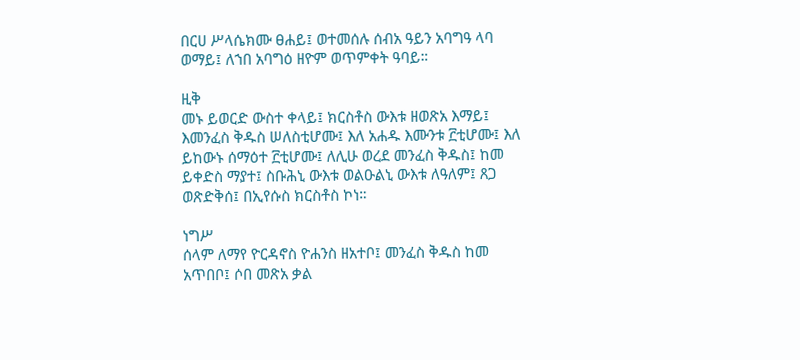በርሀ ሥላሴክሙ ፀሐይ፤ ወተመሰሉ ሰብአ ዓይን አባግዓ ላባ ወማይ፤ ለኀበ አባግዕ ዘዮም ወጥምቀት ዓባይ።

ዚቅ
መኑ ይወርድ ውስተ ቀላይ፤ ክርስቶስ ውእቱ ዘወጽአ እማይ፤ እመንፈስ ቅዱስ ሠለስቲሆሙ፤ እለ አሐዱ እሙንቱ ፫ቲሆሙ፤ እለ ይከውኑ ሰማዕተ ፫ቲሆሙ፤ ለሊሁ ወረደ መንፈስ ቅዱስ፤ ከመ ይቀድስ ማያተ፤ ስቡሕኒ ውእቱ ወልዑልኒ ውእቱ ለዓለም፤ ጸጋ ወጽድቅሰ፤ በኢየሱስ ክርስቶስ ኮነ።

ነግሥ
ሰላም ለማየ ዮርዳኖስ ዮሐንስ ዘአተቦ፤ መንፈስ ቅዱስ ከመ አጥበቦ፤ ሶበ መጽአ ቃል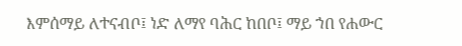እምሰማይ ለተናብቦ፤ ነድ ለማየ ባሕር ከበቦ፤ ማይ ኀበ የሐውር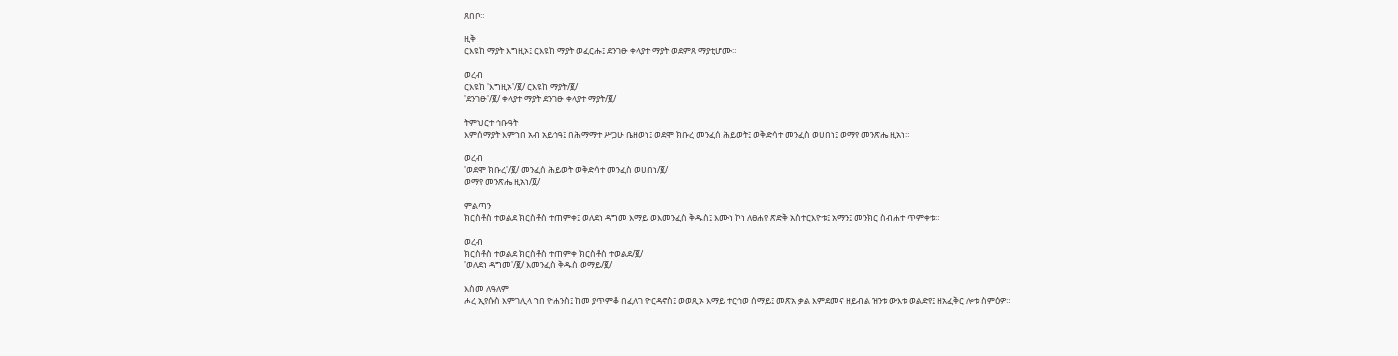ጸበቦ።

ዚቅ
ርእዩከ ማያት እግዚኦ፤ ርእዩከ ማያት ወፈርሑ፤ ደንገፁ ቀላያተ ማያት ወደምጸ ማያቲሆሙ።

ወረብ
ርእዩከ 'እግዚኦ'/፪/ ርእዩከ ማያት/፪/
'ደንገፁ'/፪/ ቀላያተ ማያት ደንገፁ ቀላያተ ማያት/፪/

ትምህርተ ኅቡዓት
እምሰማያት እምኀበ አብ አይኅዓ፤ በሕማማተ ሥጋሁ ቤዘወነ፤ ወደሞ ክቡረ መንፈሰ ሕይወት፤ ወቅድሳተ መንፈስ ወሀበነ፤ ወማየ መንጽሔ ዚአነ።

ወረብ
'ወደሞ ክቡረ'/፪/ መንፈሰ ሕይወት ወቅድሳተ መንፈስ ወሀበነ/፪/
ወማየ መንጽሔ ዚአነ/፬/

ምልጣን
ክርስቶስ ተወልደ ክርስቶስ ተጠምቀ፤ ወለደነ ዳግመ እማይ ወእመንፈስ ቅዱስ፤ እሙነ ኮነ ለፀሐየ ጽድቅ አስተርእዮቱ፤ አማን፤ መንክር ስብሐተ ጥምቀቱ።

ወረብ
ክርስቶስ ተወልደ ክርስቶስ ተጠምቀ ክርስቶስ ተወልደ/፪/
'ወለደነ ዳግመ'/፪/ እመንፈስ ቅዱስ ወማይ/፪/

እስመ ለዓለም
ሖረ ኢየሱስ እምገሊላ ኀበ ዮሐንስ፤ ከመ ያጥምቆ በፈለገ ዮርዳኖስ፤ ወወጺኦ እማይ ተርኅወ ሰማይ፤ መጽአ ቃል እምደመና ዘይብል ዝንቱ ውእቱ ወልድየ፤ ዘአፈቅር ሎቱ ስምዕዎ።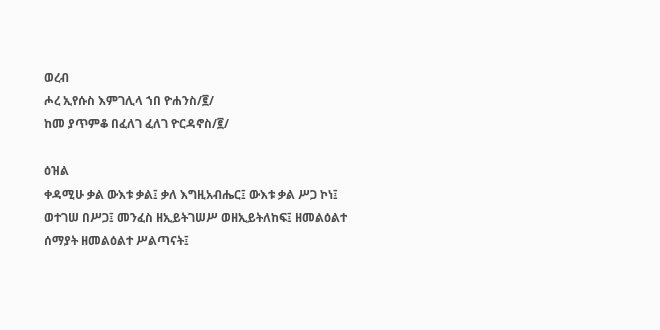ወረብ
ሖረ ኢየሱስ እምገሊላ ኀበ ዮሐንስ/፪/
ከመ ያጥምቆ በፈለገ ፈለገ ዮርዳኖስ/፪/

ዕዝል
ቀዳሚሁ ቃል ውእቱ ቃል፤ ቃለ እግዚአብሔር፤ ውእቱ ቃል ሥጋ ኮነ፤ ወተገሠ በሥጋ፤ መንፈስ ዘኢይትገሠሥ ወዘኢይትለከፍ፤ ዘመልዕልተ ሰማያት ዘመልዕልተ ሥልጣናት፤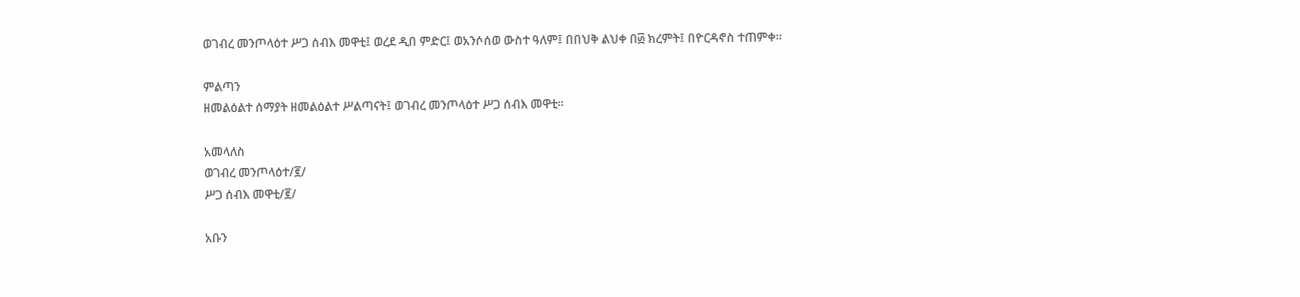ወገብረ መንጦላዕተ ሥጋ ሰብእ መዋቲ፤ ወረደ ዲበ ምድር፤ ወአንሶሰወ ውስተ ዓለም፤ በበህቅ ልህቀ በ፴ ክረምት፤ በዮርዳኖስ ተጠምቀ።

ምልጣን
ዘመልዕልተ ሰማያት ዘመልዕልተ ሥልጣናት፤ ወገብረ መንጦላዕተ ሥጋ ሰብእ መዋቲ።

አመላለስ
ወገብረ መንጦላዕተ/፪/
ሥጋ ሰብእ መዋቲ/፪/

አቡን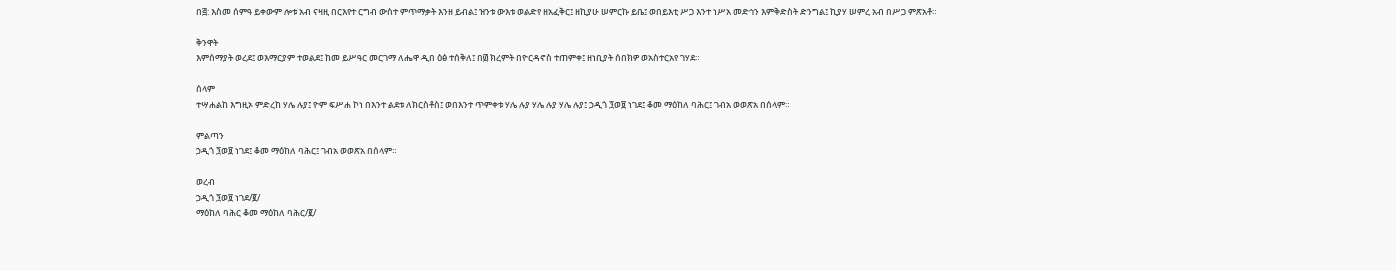በ፭: እስመ ሰምዓ ይቀውም ሎቱ አብ ናዛዚ በርእየተ ርግብ ውስተ ምጥማቃት እንዘ ይብል፤ ዝንቱ ውእቱ ወልድየ ዘአፈቅር፤ ዘኪያሁ ሠምርኩ ይቤ፤ ወበይእቲ ሥጋ እንተ ነሥአ መድኅን እምቅድስት ድንግል፤ ኪያሃ ሠምረ አብ በሥጋ ምጽአቶ።

ቅንዋት
እምሰማያት ወረደ፤ ወእማርያም ተወልደ፤ ከመ ይሥዓር መርገማ ለሔዋ ዲበ ዕፅ ተሰቅለ፤ በ፴ ክረምት በዮርዳኖስ ተጠምቀ፤ ዘነቢያት ሰበክዎ ወአስተርአየ ገሃደ።

ሰላም
ተሣሐልከ እግዚኦ ምድረከ ሃሌ ሉያ፤ ዮም ፍሥሐ ኮነ በእንተ ልደቱ ለክርስቶስ፤ ወበእንተ ጥምቀቱ ሃሌ ሉያ ሃሌ ሉያ ሃሌ ሉያ፤ ኃዲጎ ፺ወ፱ ነገደ፤ ቆመ ማዕከለ ባሕር፤ ገብአ ወወጽአ በሰላም።

ምልጣን
ኃዲጎ ፺ወ፱ ነገደ፤ ቆመ ማዕከለ ባሕር፤ ገብአ ወወጽአ በሰላም።

ወረብ
ኃዲጎ ፺ወ፱ ነገደ/፪/
ማዕከለ ባሕር ቆመ ማዕከለ ባሕር/፪/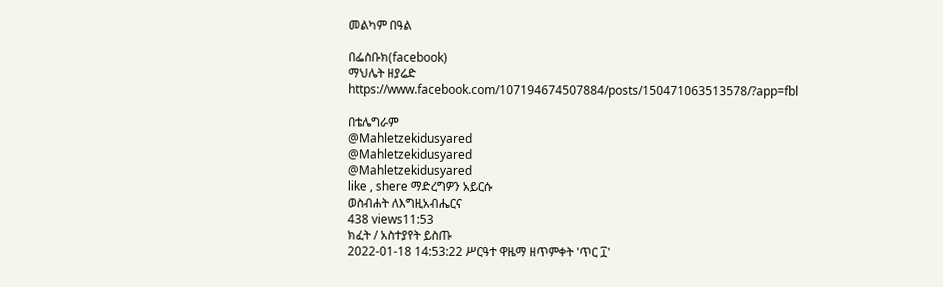መልካም በዓል

በፌስቡክ(facebook)
ማህሌት ዘያሬድ
https://www.facebook.com/107194674507884/posts/150471063513578/?app=fbl

በቴሌግራም
@Mahletzekidusyared
@Mahletzekidusyared
@Mahletzekidusyared
like , shere ማድረግዎን አይርሱ
ወስብሐት ለእግዚአብሔርና
438 views11:53
ክፈት / አስተያየት ይስጡ
2022-01-18 14:53:22 ሥርዓተ ዋዜማ ዘጥምቀት 'ጥር ፲'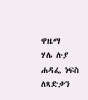ዋዜማ
ሃሌ ሉያ
ሐዳፌ ነፍስ ለጻድቃን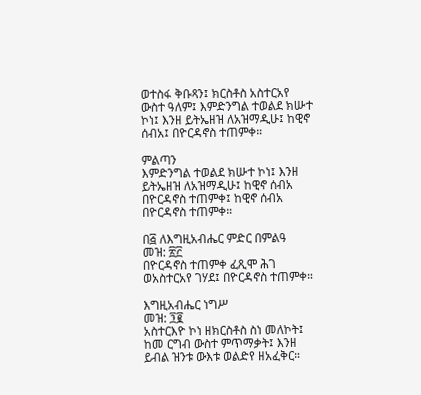ወተስፋ ቅቡጻን፤ ክርስቶስ አስተርአየ ውስተ ዓለም፤ እምድንግል ተወልደ ክሡተ ኮነ፤ እንዘ ይትኤዘዝ ለአዝማዲሁ፤ ከዊኖ ሰብአ፤ በዮርዳኖስ ተጠምቀ።

ምልጣን
እምድንግል ተወልደ ክሡተ ኮነ፤ እንዘ ይትኤዘዝ ለአዝማዲሁ፤ ከዊኖ ሰብአ በዮርዳኖስ ተጠምቀ፤ ከዊኖ ሰብአ በዮርዳኖስ ተጠምቀ።

በ፭ ለእግዚአብሔር ምድር በምልዓ
መዝ: ፳፫
በዮርዳኖስ ተጠምቀ ፈጺሞ ሕገ ወአስተርአየ ገሃደ፤ በዮርዳኖስ ተጠምቀ።

እግዚአብሔር ነግሥ
መዝ: ፺፪
አስተርእዮ ኮነ ዘክርስቶስ ስነ መለኮት፤ ከመ ርግብ ውስተ ምጥማቃት፤ እንዘ ይብል ዝንቱ ውእቱ ወልድየ ዘአፈቅር።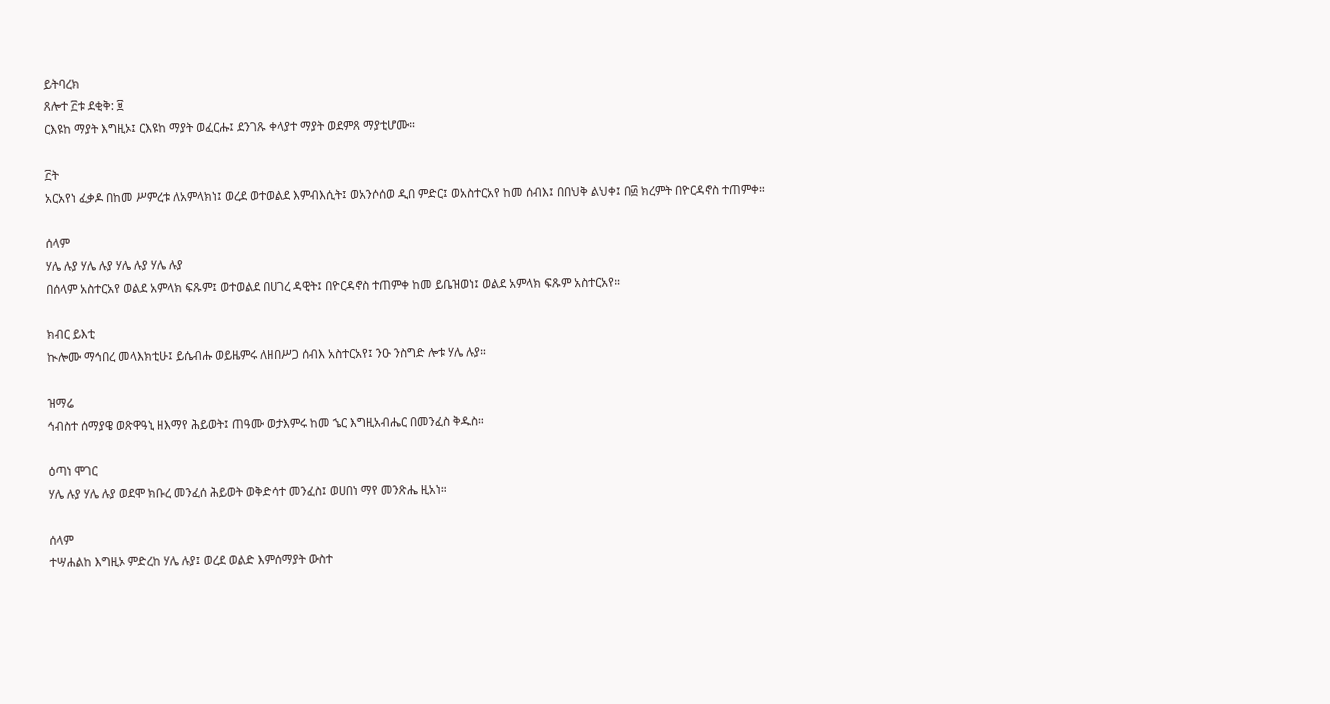ይትባረክ
ጸሎተ ፫ቱ ደቂቅ: ፱
ርእዩከ ማያት እግዚኦ፤ ርእዩከ ማያት ወፈርሑ፤ ደንገጹ ቀላያተ ማያት ወደምጸ ማያቲሆሙ።

፫ት
አርአየነ ፈቃዶ በከመ ሥምረቱ ለአምላክነ፤ ወረደ ወተወልደ እምብእሲት፤ ወአንሶሰወ ዲበ ምድር፤ ወአስተርአየ ከመ ሰብእ፤ በበህቅ ልህቀ፤ በ፴ ክረምት በዮርዳኖስ ተጠምቀ።

ሰላም
ሃሌ ሉያ ሃሌ ሉያ ሃሌ ሉያ ሃሌ ሉያ
በሰላም አስተርአየ ወልደ አምላክ ፍጹም፤ ወተወልደ በሀገረ ዳዊት፤ በዮርዳኖስ ተጠምቀ ከመ ይቤዝወነ፤ ወልደ አምላክ ፍጹም አስተርአየ።

ክብር ይእቲ
ኲሎሙ ማኅበረ መላእክቲሁ፤ ይሴብሑ ወይዜምሩ ለዘበሥጋ ሰብእ አስተርአየ፤ ንዑ ንስግድ ሎቱ ሃሌ ሉያ።

ዝማሬ
ኅብስተ ሰማያዌ ወጽዋዓኒ ዘእማየ ሕይወት፤ ጠዓሙ ወታእምሩ ከመ ኄር እግዚአብሔር በመንፈስ ቅዱስ።

ዕጣነ ሞገር
ሃሌ ሉያ ሃሌ ሉያ ወደሞ ክቡረ መንፈሰ ሕይወት ወቅድሳተ መንፈስ፤ ወሀበነ ማየ መንጽሔ ዚአነ።

ሰላም
ተሣሐልከ እግዚኦ ምድረከ ሃሌ ሉያ፤ ወረደ ወልድ እምሰማያት ውስተ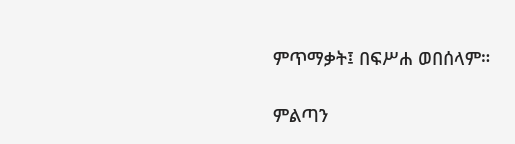ምጥማቃት፤ በፍሥሐ ወበሰላም።

ምልጣን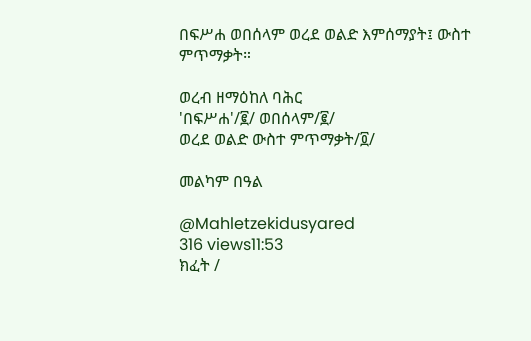በፍሥሐ ወበሰላም ወረደ ወልድ እምሰማያት፤ ውስተ ምጥማቃት።

ወረብ ዘማዕከለ ባሕር
'በፍሥሐ'/፪/ ወበሰላም/፪/
ወረደ ወልድ ውስተ ምጥማቃት/፬/

መልካም በዓል

@Mahletzekidusyared
316 views11:53
ክፈት /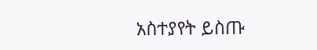አስተያየት ይስጡ